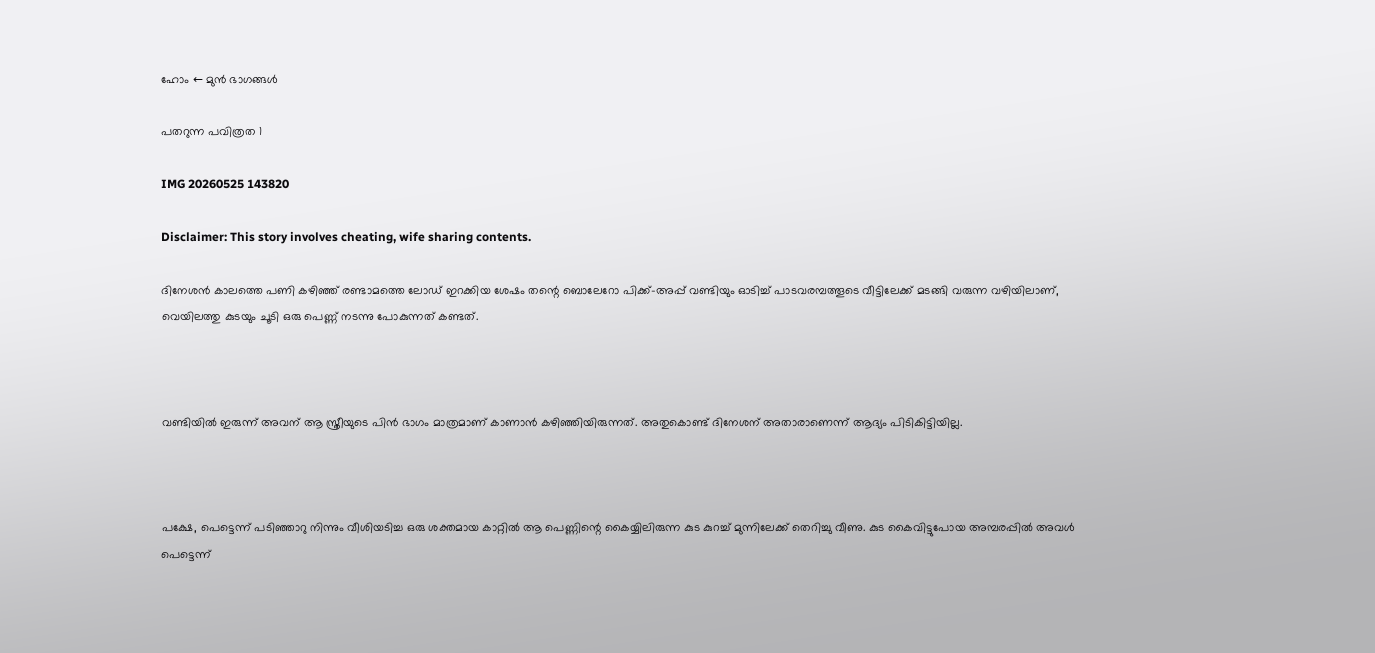ഹോം ← മുൻ ഭാഗങ്ങൾ

പതറുന്ന പവിത്രത 1

IMG 20260525 143820

Disclaimer: This story involves cheating, wife sharing contents.

ദിനേശൻ കാലത്തെ പണി കഴിഞ്ഞ് രണ്ടാമത്തെ ലോഡ് ഇറക്കിയ ശേഷം തന്റെ ബൊലേറോ പിക്ക്-അപ്പ്‌ വണ്ടിയും ഓടിച്ച് പാടവരമ്പത്തൂടെ വീട്ടിലേക്ക് മടങ്ങി വരുന്ന വഴിയിലാണ്, വെയിലത്തു കുടയും ചൂടി ഒരു പെണ്ണ് നടന്നു പോകുന്നത് കണ്ടത്.



വണ്ടിയിൽ ഇരുന്ന് അവന് ആ സ്ത്രീയുടെ പിൻ ഭാഗം മാത്രമാണ് കാണാൻ കഴിഞ്ഞിയിരുന്നത്. അതുകൊണ്ട് ദിനേശന് അതാരാണെന്ന് ആദ്യം പിടികിട്ടിയില്ല.



പക്ഷേ, പെട്ടെന്ന് പടിഞ്ഞാറു നിന്നും വീശിയടിച്ച ഒരു ശക്തമായ കാറ്റിൽ ആ പെണ്ണിന്റെ കൈയ്യിലിരുന്ന കുട കുറച്ച് മുന്നിലേക്ക് തെറിച്ചു വീണു. കുട കൈവിട്ടുപോയ അമ്പരപ്പിൽ അവൾ പെട്ടെന്ന്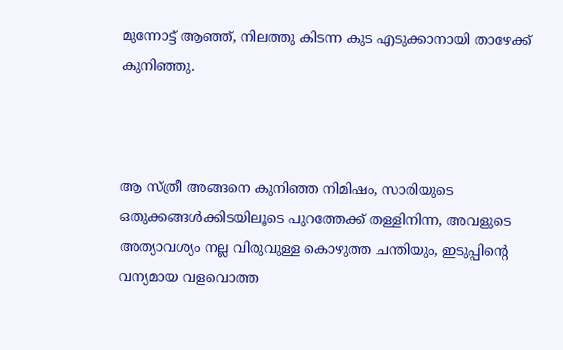മുന്നോട്ട് ആഞ്ഞ്, നിലത്തു കിടന്ന കുട എടുക്കാനായി താഴേക്ക് കുനിഞ്ഞു.



ആ സ്ത്രീ അങ്ങനെ കുനിഞ്ഞ നിമിഷം, സാരിയുടെ ഒതുക്കങ്ങൾക്കിടയിലൂടെ പുറത്തേക്ക് തള്ളിനിന്ന, അവളുടെ അത്യാവശ്യം നല്ല വിരുവുള്ള കൊഴുത്ത ചന്തിയും, ഇടുപ്പിന്റെ വന്യമായ വളവൊത്ത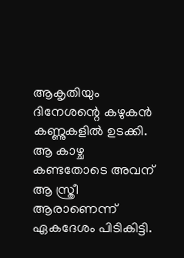ആകൃതിയും ദിനേശന്റെ കഴുകൻ കണ്ണുകളിൽ ഉടക്കി. ആ കാഴ്ച കണ്ടതോടെ അവന് ആ സ്ത്രീ ആരാണെന്ന് ഏകദേശം പിടികിട്ടി.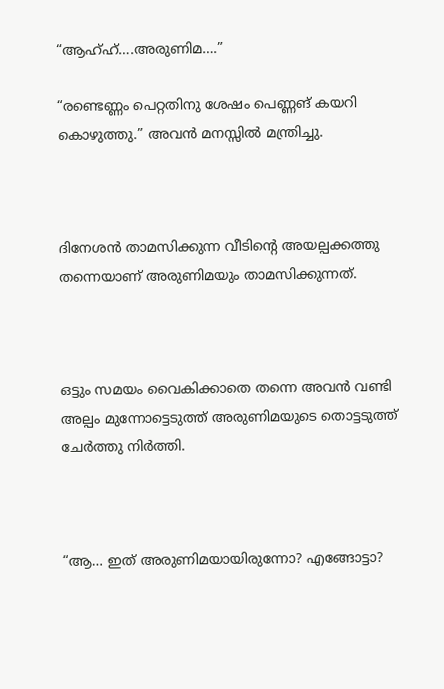“ആഹ്ഹ്….അരുണിമ….”

“രണ്ടെണ്ണം പെറ്റതിനു ശേഷം പെണ്ണങ് കയറി കൊഴുത്തു.” അവൻ മനസ്സിൽ മന്ത്രിച്ചു.



ദിനേശൻ താമസിക്കുന്ന വീടിന്റെ അയല്പക്കത്തു തന്നെയാണ് അരുണിമയും താമസിക്കുന്നത്.



ഒട്ടും സമയം വൈകിക്കാതെ തന്നെ അവൻ വണ്ടി അല്പം മുന്നോട്ടെടുത്ത് അരുണിമയുടെ തൊട്ടടുത്ത് ചേർത്തു നിർത്തി.



“ആ… ഇത് അരുണിമയായിരുന്നോ? എങ്ങോട്ടാ?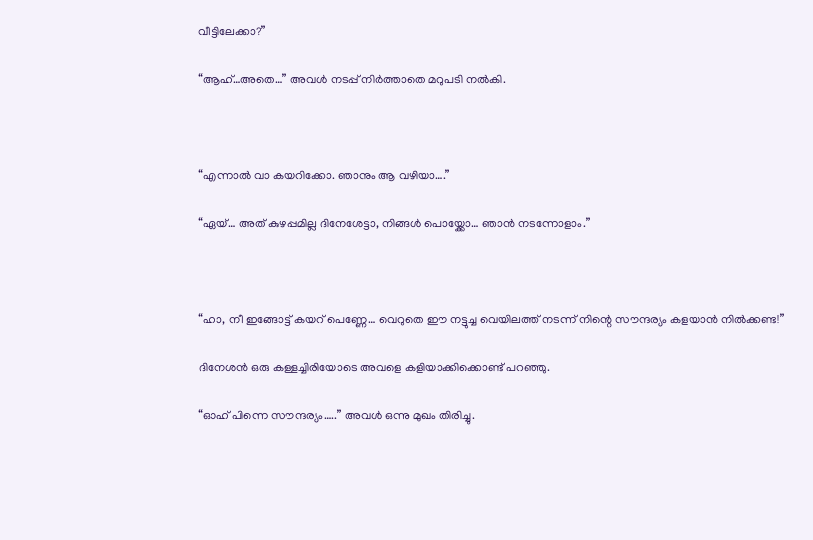വീട്ടിലേക്കാ?”

“ആഹ്…അതെ…” അവൾ നടപ്പ് നിർത്താതെ മറുപടി നൽകി.



“എന്നാൽ വാ കയറിക്കോ. ഞാനും ആ വഴിയാ….”

“ഏയ്… അത് കുഴപ്പമില്ല ദിനേശേട്ടാ, നിങ്ങൾ പൊയ്ക്കോ… ഞാൻ നടന്നോളാം.”



“ഹാ, നീ ഇങ്ങോട്ട് കയറ് പെണ്ണേ… വെറുതെ ഈ നട്ടുച്ച വെയിലത്ത് നടന്ന് നിന്റെ സൗന്ദര്യം കളയാൻ നിൽക്കണ്ട!”

ദിനേശൻ ഒരു കള്ളച്ചിരിയോടെ അവളെ കളിയാക്കിക്കൊണ്ട് പറഞ്ഞു.

“ഓഹ് പിന്നെ സൗന്ദര്യം…..” അവൾ ഒന്നു മുഖം തിരിച്ചു.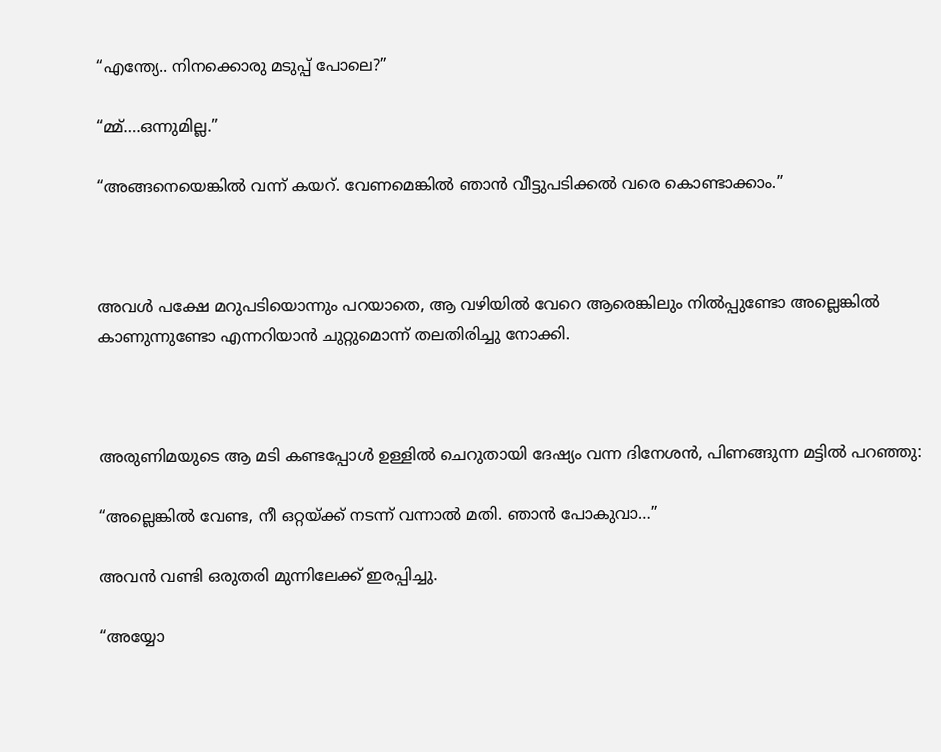“എന്ത്യേ.. നിനക്കൊരു മടുപ്പ് പോലെ?”

“മ്മ്….ഒന്നുമില്ല.”

“അങ്ങനെയെങ്കിൽ വന്ന് കയറ്. വേണമെങ്കിൽ ഞാൻ വീട്ടുപടിക്കൽ വരെ കൊണ്ടാക്കാം.”



അവൾ പക്ഷേ മറുപടിയൊന്നും പറയാതെ, ആ വഴിയിൽ വേറെ ആരെങ്കിലും നിൽപ്പുണ്ടോ അല്ലെങ്കിൽ കാണുന്നുണ്ടോ എന്നറിയാൻ ചുറ്റുമൊന്ന് തലതിരിച്ചു നോക്കി.



അരുണിമയുടെ ആ മടി കണ്ടപ്പോൾ ഉള്ളിൽ ചെറുതായി ദേഷ്യം വന്ന ദിനേശൻ, പിണങ്ങുന്ന മട്ടിൽ പറഞ്ഞു:

“അല്ലെങ്കിൽ വേണ്ട, നീ ഒറ്റയ്ക്ക് നടന്ന് വന്നാൽ മതി. ഞാൻ പോകുവാ…”

അവൻ വണ്ടി ഒരുതരി മുന്നിലേക്ക് ഇരപ്പിച്ചു.

“അയ്യോ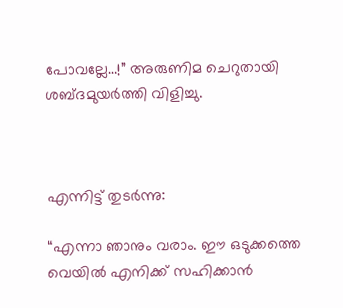പോവല്ലേ…!” അരുണിമ ചെറുതായി ശബ്ദമുയർത്തി വിളിച്ചു.



എന്നിട്ട് തുടർന്നു:

“എന്നാ ഞാനും വരാം. ഈ ഒടുക്കത്തെ വെയിൽ എനിക്ക് സഹിക്കാൻ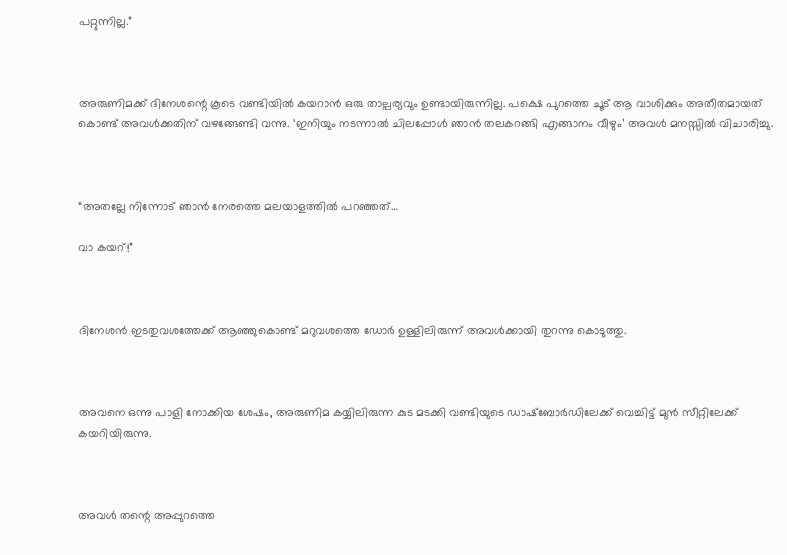പറ്റുന്നില്ല.”



അരുണിമക്ക് ദിനേശന്റെ കൂടെ വണ്ടിയിൽ കയറാൻ ഒരു താല്പര്യവും ഉണ്ടായിരുന്നില്ല. പക്ഷെ പുറത്തെ ചൂട് ആ വാശിക്കും അതീതമായത് കൊണ്ട് അവൾക്കതിന് വഴങ്ങേണ്ടി വന്നു. ‘ഇനിയും നടന്നാൽ ചിലപ്പോൾ ഞാൻ തലകറങ്ങി എങ്ങാനം വീഴും’ അവൾ മനസ്സിൽ വിചാരിച്ചു.



“അതല്ലേ നിന്നോട് ഞാൻ നേരത്തെ മലയാളത്തിൽ പറഞ്ഞത്…

വാ കയറ്!”



ദിനേശൻ ഇടതുവശത്തേക്ക് ആഞ്ഞുകൊണ്ട് മറുവശത്തെ ഡോർ ഉള്ളിലിരുന്ന് അവൾക്കായി തുറന്നു കൊടുത്തു.



അവനെ ഒന്നു പാളി നോക്കിയ ശേഷം, അരുണിമ കയ്യിലിരുന്ന കുട മടക്കി വണ്ടിയുടെ ഡാഷ്‌ബോർഡിലേക്ക് വെച്ചിട്ട് മുൻ സീറ്റിലേക്ക് കയറിയിരുന്നു.



അവൾ തന്റെ അപ്പുറത്തെ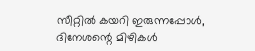സീറ്റിൽ കയറി ഇരുന്നപ്പോൾ, ദിനേശന്റെ മിഴികൾ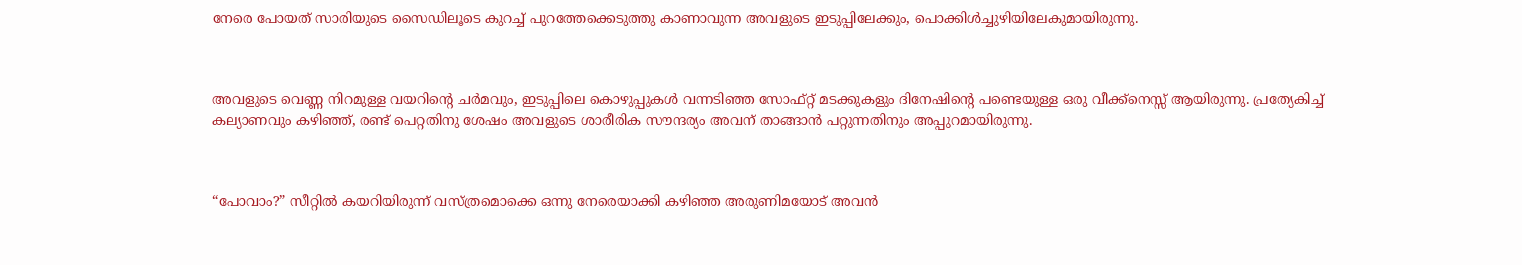നേരെ പോയത് സാരിയുടെ സൈഡിലൂടെ കുറച്ച് പുറത്തേക്കെടുത്തു കാണാവുന്ന അവളുടെ ഇടുപ്പിലേക്കും, പൊക്കിൾച്ചുഴിയിലേകുമായിരുന്നു.



അവളുടെ വെണ്ണ നിറമുള്ള വയറിന്റെ ചർമവും, ഇടുപ്പിലെ കൊഴുപ്പുകൾ വന്നടിഞ്ഞ സോഫ്റ്റ്‌ മടക്കുകളും ദിനേഷിന്റെ പണ്ടെയുള്ള ഒരു വീക്ക്‌നെസ്സ് ആയിരുന്നു. പ്രത്യേകിച്ച് കല്യാണവും കഴിഞ്ഞ്, രണ്ട് പെറ്റതിനു ശേഷം അവളുടെ ശാരീരിക സൗന്ദര്യം അവന് താങ്ങാൻ പറ്റുന്നതിനും അപ്പുറമായിരുന്നു.



“പോവാം?” സീറ്റിൽ കയറിയിരുന്ന് വസ്ത്രമൊക്കെ ഒന്നു നേരെയാക്കി കഴിഞ്ഞ അരുണിമയോട് അവൻ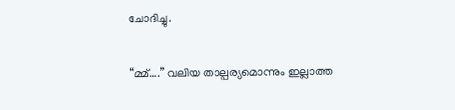ചോദിച്ചു.

“മ്മ്….” വലിയ താല്പര്യമൊന്നും ഇല്ലാത്ത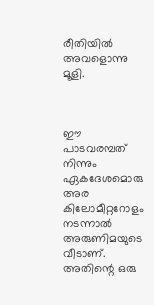രീതിയിൽ അവളൊന്നു മൂളി.



ഈ പാടവരമ്പത് നിന്നും ഏകദേശമൊരു അര കിലോമീറ്ററോളം നടന്നാൽ അരുണിമയുടെ വീടാണ്. അതിന്റെ ഒരു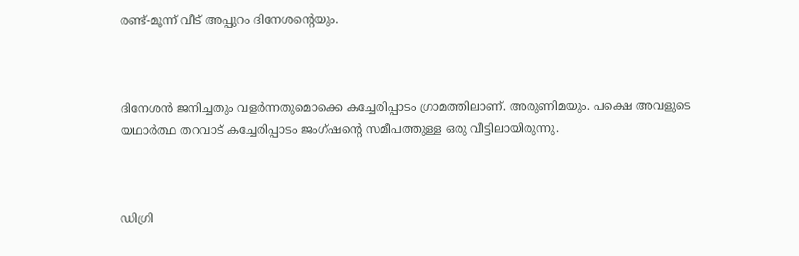രണ്ട്-മൂന്ന് വീട് അപ്പുറം ദിനേശന്റെയും.



ദിനേശൻ ജനിച്ചതും വളർന്നതുമൊക്കെ കച്ചേരിപ്പാടം ഗ്രാമത്തിലാണ്. അരുണിമയും. പക്ഷെ അവളുടെ യഥാർത്ഥ തറവാട് കച്ചേരിപ്പാടം ജംഗ്ഷന്റെ സമീപത്തുള്ള ഒരു വീട്ടിലായിരുന്നു.



ഡിഗ്രി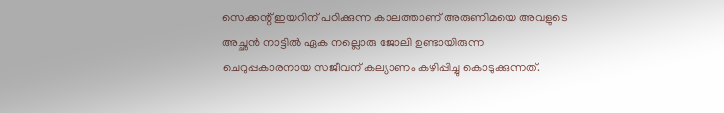സെക്കന്റ്‌ ഇയറിന് പഠിക്കുന്ന കാലത്താണ് അരുണിമയെ അവളുടെ അച്ഛൻ നാട്ടിൽ ഏക നല്ലൊരു ജോലി ഉണ്ടായിരുന്ന ചെറുപ്പകാരനായ സജീവന് കല്യാണം കഴിപ്പിച്ചു കൊടുക്കുന്നത്.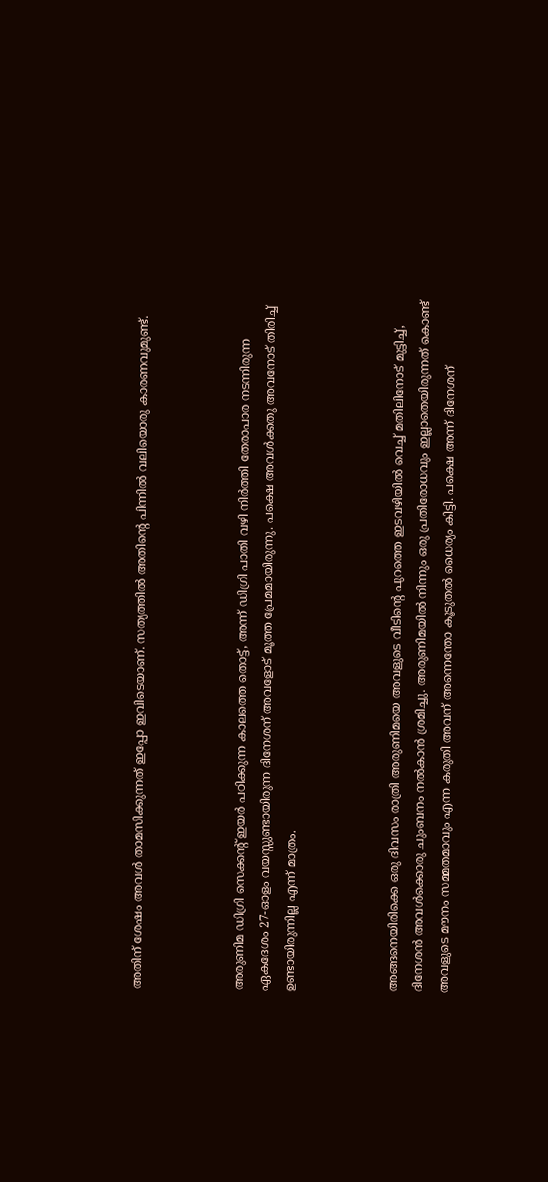അതിന് ശേഷം അവൾ താമസിക്കുന്നത് ഇപ്പോ ഇവിടെയാണ്. സത്യത്തിൽ അതിന്റെ പിന്നിൽ വലിയൊരു കാരണവുമുണ്ട്.



അരുണിമ ഡിഗ്രി സെക്കന്റ്‌ ഇയർ പഠിക്കുന്ന കാലത്തെ തൊട്ട്, അന്ന് ഡിഗ്രി പാതി വഴി നിർത്തി തേരാപാര നടന്നിരുന്ന ഏകദേശം 27-ഓളം വയസ്സുണ്ടായിരുന്ന ദിനേശന് അവളോട് മൂത്ത പ്രേമമായിരുന്നു. പക്ഷെ അവൾക്കതു അവനോട് തിരിച്ച് ഉണ്ടായിരുന്നില്ല എന്ന് മാത്രം.



അങ്ങനെയിരിക്കെ ഒരു ദിവസം രാത്രി അരുണിമയെ അവളുടെ വീടിന്റെ പുറത്തെ ഇടവഴിയിൽ വെച്ച് മതിലിനോട് മുട്ടിച്ച്, ദിനേശൻ അവൾക്കൊരു ചുംബനം നൽകാൻ ശ്രമിച്ചു. അരുണിമയിൽ നിന്നും ഒരു പ്രതിരോധവും ഇല്ലാതെയിരുന്നത് കൊണ്ട് അവളുടെ മൗനം സമ്മതമാവും എന്ന കരുതി അവന് അന്നെന്തോ കൂടുതൽ ധൈര്യം കിട്ടി. പക്ഷെ അന്ന് ദിനേശന്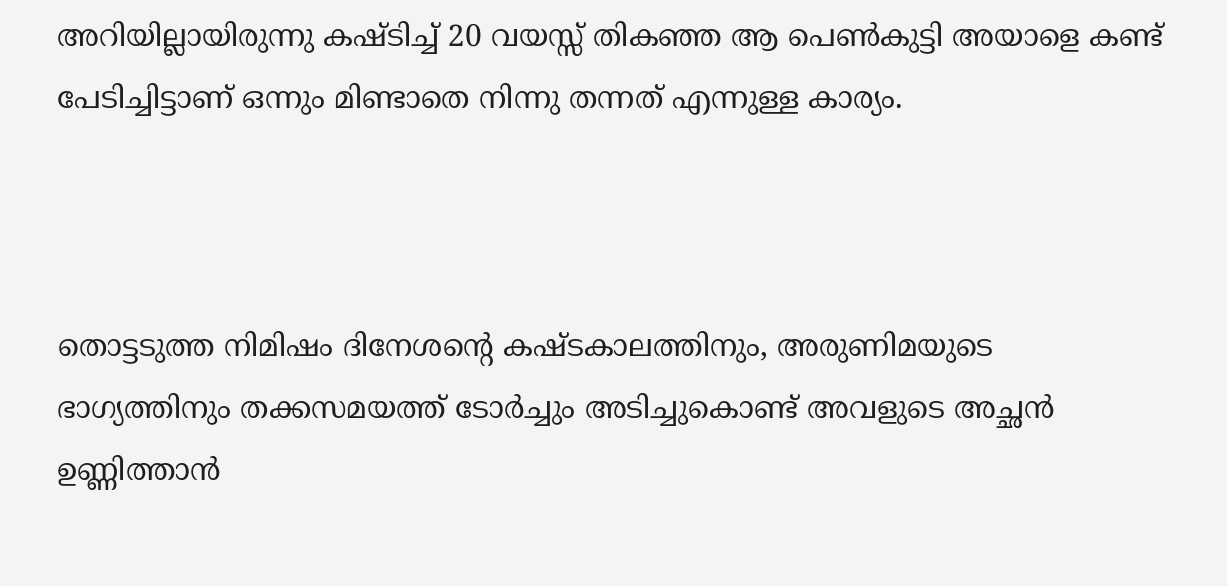അറിയില്ലായിരുന്നു കഷ്ടിച്ച് 20 വയസ്സ് തികഞ്ഞ ആ പെൺകുട്ടി അയാളെ കണ്ട് പേടിച്ചിട്ടാണ് ഒന്നും മിണ്ടാതെ നിന്നു തന്നത് എന്നുള്ള കാര്യം.



തൊട്ടടുത്ത നിമിഷം ദിനേശന്റെ കഷ്ടകാലത്തിനും, അരുണിമയുടെ ഭാഗ്യത്തിനും തക്കസമയത്ത് ടോർച്ചും അടിച്ചുകൊണ്ട് അവളുടെ അച്ഛൻ ഉണ്ണിത്താൻ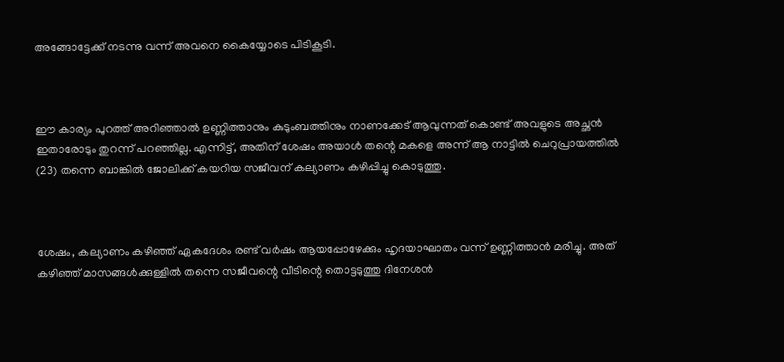അങ്ങോട്ടേക്ക് നടന്നു വന്ന് അവനെ കൈയ്യോടെ പിടികൂടി.



ഈ കാര്യം പുറത്ത് അറിഞ്ഞാൽ ഉണ്ണിത്താനും കുടുംബത്തിനും നാണക്കേട് ആവുന്നത് കൊണ്ട് അവളുടെ അച്ഛൻ ഇതാരോടും തുറന്ന് പറഞ്ഞില്ല. എന്നിട്ട്, അതിന് ശേഷം അയാൾ തന്റെ മകളെ അന്ന് ആ നാട്ടിൽ ചെറുപ്രായത്തിൽ (23) തന്നെ ബാങ്കിൽ ജോലിക്ക് കയറിയ സജീവന് കല്യാണം കഴിപ്പിച്ചു കൊടുത്തു.



ശേഷം, കല്യാണം കഴിഞ്ഞ് ഏകദേശം രണ്ട് വർഷം ആയപ്പോഴേക്കും ഹൃദയാഘാതം വന്ന് ഉണ്ണിത്താൻ മരിച്ചു. അത് കഴിഞ്ഞ് മാസങ്ങൾക്കുള്ളിൽ തന്നെ സജീവന്റെ വീടിന്റെ തൊട്ടടുത്തു ദിനേശൻ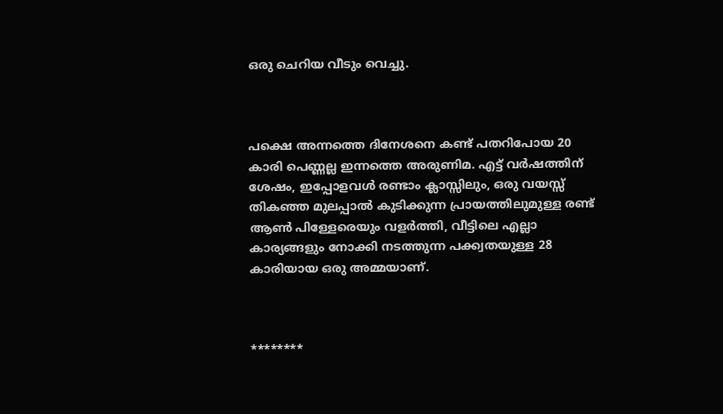ഒരു ചെറിയ വീടും വെച്ചു.



പക്ഷെ അന്നത്തെ ദിനേശനെ കണ്ട് പതറിപോയ 20 കാരി പെണ്ണല്ല ഇന്നത്തെ അരുണിമ. എട്ട് വർഷത്തിന് ശേഷം, ഇപ്പോളവൾ രണ്ടാം ക്ലാസ്സിലും, ഒരു വയസ്സ് തികഞ്ഞ മുലപ്പാൽ കുടിക്കുന്ന പ്രായത്തിലുമുള്ള രണ്ട് ആൺ പിള്ളേരെയും വളർത്തി, വീട്ടിലെ എല്ലാ കാര്യങ്ങളും നോക്കി നടത്തുന്ന പക്ക്വതയുള്ള 28 കാരിയായ ഒരു അമ്മയാണ്.



********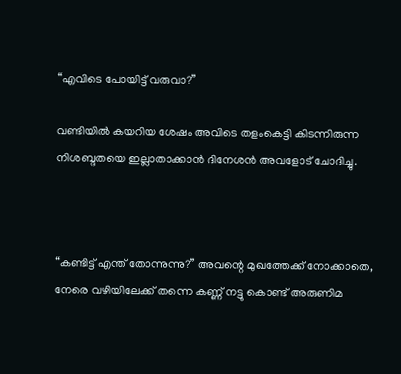“എവിടെ പോയിട്ട് വരുവാ?”

വണ്ടിയിൽ കയറിയ ശേഷം അവിടെ തളംകെട്ടി കിടന്നിരുന്ന നിശബ്ദതയെ ഇല്ലാതാക്കാൻ ദിനേശൻ അവളോട് ചോദിച്ചു.



“കണ്ടിട്ട് എന്ത് തോന്നുന്നു?” അവന്റെ മുഖത്തേക്ക് നോക്കാതെ, നേരെ വഴിയിലേക്ക് തന്നെ കണ്ണ് നട്ടു കൊണ്ട് അരുണിമ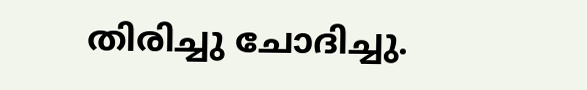തിരിച്ചു ചോദിച്ചു.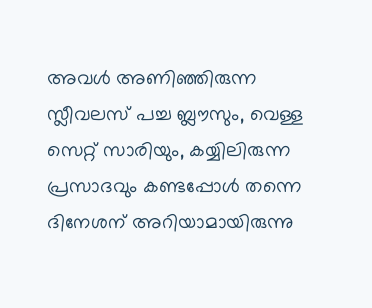അവൾ അണിഞ്ഞിരുന്ന സ്ലീവലസ് പച്ച ബ്ലൗസും, വെള്ള സെറ്റ് സാരിയും, കയ്യിലിരുന്ന പ്രസാദവും കണ്ടപ്പോൾ തന്നെ ദിനേശന് അറിയാമായിരുന്നു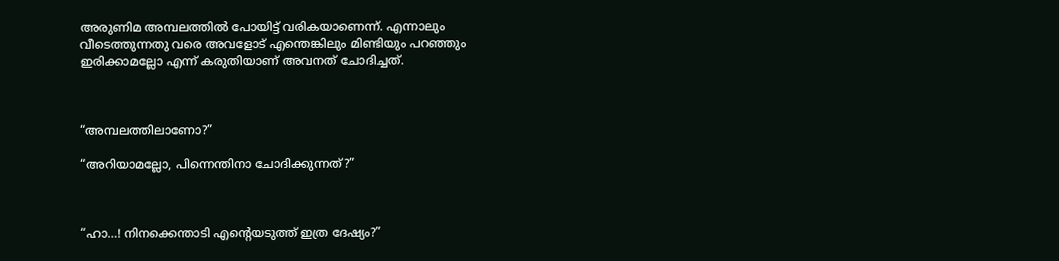അരുണിമ അമ്പലത്തിൽ പോയിട്ട് വരികയാണെന്ന്. എന്നാലും വീടെത്തുന്നതു വരെ അവളോട് എന്തെങ്കിലും മിണ്ടിയും പറഞ്ഞും ഇരിക്കാമല്ലോ എന്ന് കരുതിയാണ് അവനത് ചോദിച്ചത്.



“അമ്പലത്തിലാണോ?”

“അറിയാമല്ലോ, പിന്നെന്തിനാ ചോദിക്കുന്നത്?”



“ഹാ…! നിനക്കെന്താടി എന്റെയടുത്ത് ഇത്ര ദേഷ്യം?”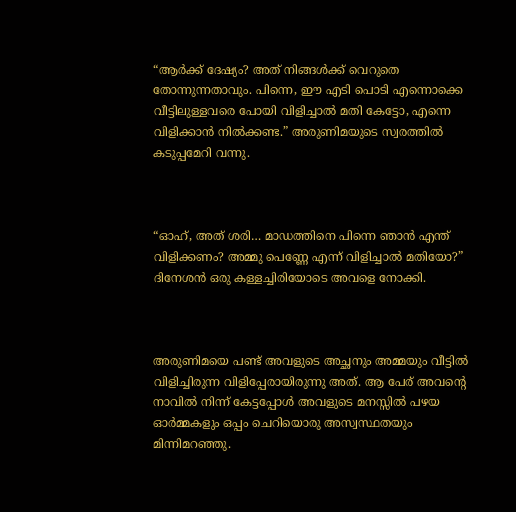“ആർക്ക് ദേഷ്യം? അത് നിങ്ങൾക്ക് വെറുതെ തോന്നുന്നതാവും. പിന്നെ, ഈ എടി പൊടി എന്നൊക്കെ വീട്ടിലുള്ളവരെ പോയി വിളിച്ചാൽ മതി കേട്ടോ, എന്നെ വിളിക്കാൻ നിൽക്കണ്ട.” അരുണിമയുടെ സ്വരത്തിൽ കടുപ്പമേറി വന്നു.



“ഓഹ്, അത് ശരി… മാഡത്തിനെ പിന്നെ ഞാൻ എന്ത് വിളിക്കണം? അമ്മു പെണ്ണേ എന്ന് വിളിച്ചാൽ മതിയോ?” ദിനേശൻ ഒരു കള്ളച്ചിരിയോടെ അവളെ നോക്കി.



അരുണിമയെ പണ്ട് അവളുടെ അച്ഛനും അമ്മയും വീട്ടിൽ വിളിച്ചിരുന്ന വിളിപ്പേരായിരുന്നു അത്. ആ പേര് അവന്റെ നാവിൽ നിന്ന് കേട്ടപ്പോൾ അവളുടെ മനസ്സിൽ പഴയ ഓർമ്മകളും ഒപ്പം ചെറിയൊരു അസ്വസ്ഥതയും മിന്നിമറഞ്ഞു.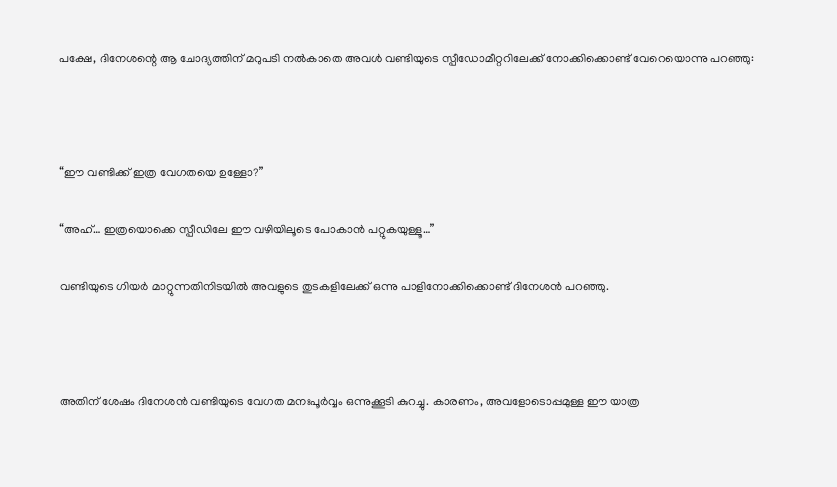പക്ഷേ, ദിനേശന്റെ ആ ചോദ്യത്തിന് മറുപടി നൽകാതെ അവൾ വണ്ടിയുടെ സ്പീഡോമീറ്ററിലേക്ക് നോക്കിക്കൊണ്ട് വേറെയൊന്നു പറഞ്ഞു:



“ഈ വണ്ടിക്ക് ഇത്ര വേഗതയെ ഉള്ളോ?”

“അഹ്… ഇത്രയൊക്കെ സ്പീഡിലേ ഈ വഴിയിലൂടെ പോകാൻ പറ്റുകയുള്ളൂ…”

വണ്ടിയുടെ ഗിയർ മാറ്റുന്നതിനിടയിൽ അവളുടെ തുടകളിലേക്ക് ഒന്നു പാളിനോക്കിക്കൊണ്ട് ദിനേശൻ പറഞ്ഞു.



അതിന് ശേഷം ദിനേശൻ വണ്ടിയുടെ വേഗത മനഃപൂർവ്വം ഒന്നുക്കൂടി കുറച്ചു. കാരണം, അവളോടൊപ്പമുള്ള ഈ യാത്ര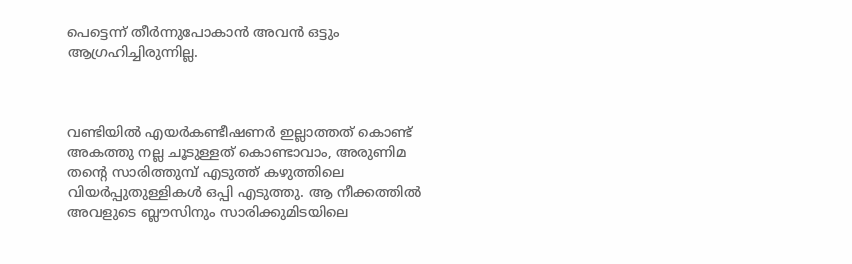പെട്ടെന്ന് തീർന്നുപോകാൻ അവൻ ഒട്ടും ആഗ്രഹിച്ചിരുന്നില്ല.



വണ്ടിയിൽ എയർകണ്ടീഷണർ ഇല്ലാത്തത് കൊണ്ട് അകത്തു നല്ല ചൂടുള്ളത് കൊണ്ടാവാം, അരുണിമ തന്റെ സാരിത്തുമ്പ് എടുത്ത് കഴുത്തിലെ വിയർപ്പുതുള്ളികൾ ഒപ്പി എടുത്തു. ആ നീക്കത്തിൽ അവളുടെ ബ്ലൗസിനും സാരിക്കുമിടയിലെ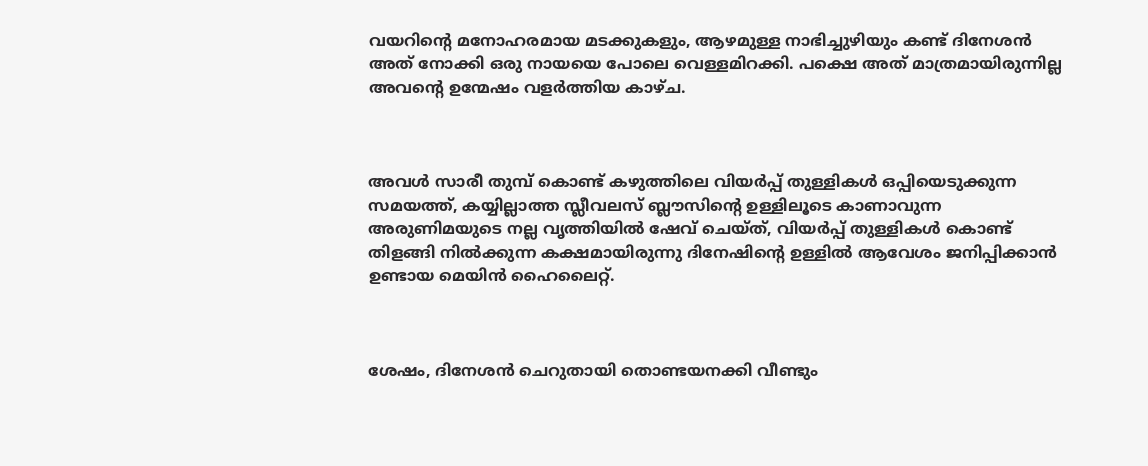വയറിന്റെ മനോഹരമായ മടക്കുകളും, ആഴമുള്ള നാഭിച്ചുഴിയും കണ്ട് ദിനേശൻ അത് നോക്കി ഒരു നായയെ പോലെ വെള്ളമിറക്കി. പക്ഷെ അത് മാത്രമായിരുന്നില്ല അവന്റെ ഉന്മേഷം വളർത്തിയ കാഴ്ച.



അവൾ സാരീ തുമ്പ് കൊണ്ട് കഴുത്തിലെ വിയർപ്പ് തുള്ളികൾ ഒപ്പിയെടുക്കുന്ന സമയത്ത്, കയ്യില്ലാത്ത സ്ലീവലസ് ബ്ലൗസിന്റെ ഉള്ളിലൂടെ കാണാവുന്ന അരുണിമയുടെ നല്ല വൃത്തിയിൽ ഷേവ് ചെയ്ത്, വിയർപ്പ് തുള്ളികൾ കൊണ്ട് തിളങ്ങി നിൽക്കുന്ന കക്ഷമായിരുന്നു ദിനേഷിന്റെ ഉള്ളിൽ ആവേശം ജനിപ്പിക്കാൻ ഉണ്ടായ മെയിൻ ഹൈലൈറ്റ്.



ശേഷം, ദിനേശൻ ചെറുതായി തൊണ്ടയനക്കി വീണ്ടും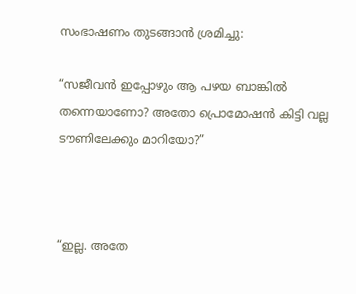സംഭാഷണം തുടങ്ങാൻ ശ്രമിച്ചു:

“സജീവൻ ഇപ്പോഴും ആ പഴയ ബാങ്കിൽ തന്നെയാണോ? അതോ പ്രൊമോഷൻ കിട്ടി വല്ല ടൗണിലേക്കും മാറിയോ?”



“ഇല്ല. അതേ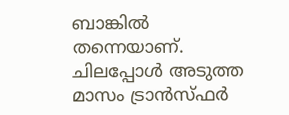ബാങ്കിൽ തന്നെയാണ്. ചിലപ്പോൾ അടുത്ത മാസം ട്രാൻസ്ഫർ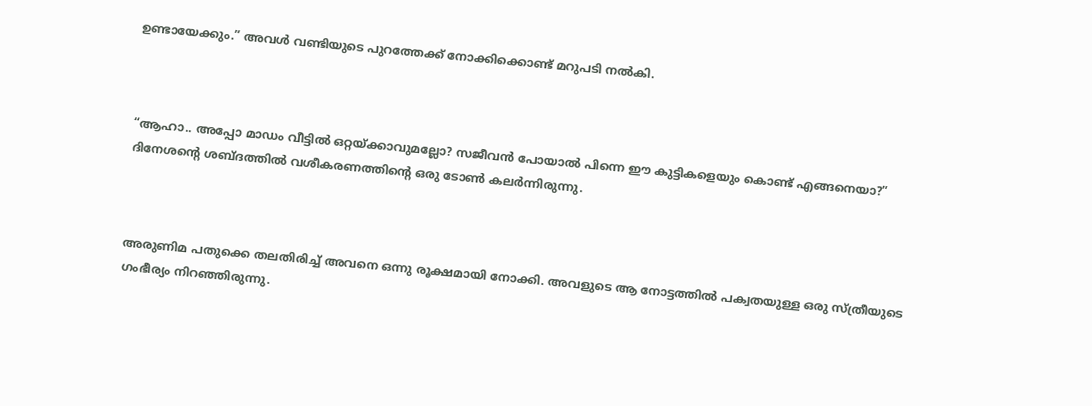ഉണ്ടായേക്കും.” അവൾ വണ്ടിയുടെ പുറത്തേക്ക് നോക്കിക്കൊണ്ട് മറുപടി നൽകി.



“ആഹാ.. അപ്പോ മാഡം വീട്ടിൽ ഒറ്റയ്ക്കാവുമല്ലോ? സജീവൻ പോയാൽ പിന്നെ ഈ കുട്ടികളെയും കൊണ്ട് എങ്ങനെയാ?” ദിനേശന്റെ ശബ്ദത്തിൽ വശീകരണത്തിന്റെ ഒരു ടോൺ കലർന്നിരുന്നു.



അരുണിമ പതുക്കെ തലതിരിച്ച് അവനെ ഒന്നു രൂക്ഷമായി നോക്കി. അവളുടെ ആ നോട്ടത്തിൽ പക്വതയുള്ള ഒരു സ്ത്രീയുടെ ഗംഭീര്യം നിറഞ്ഞിരുന്നു.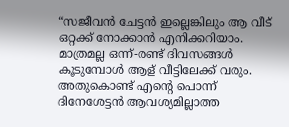“സജീവൻ ചേട്ടൻ ഇല്ലെങ്കിലും ആ വീട് ഒറ്റക്ക് നോക്കാൻ എനിക്കറിയാം. മാത്രമല്ല ഒന്ന്-രണ്ട് ദിവസങ്ങൾ കൂടുമ്പോൾ ആള് വീട്ടിലേക്ക് വരും. അതുകൊണ്ട് എന്റെ പൊന്ന് ദിനേശേട്ടൻ ആവശ്യമില്ലാത്ത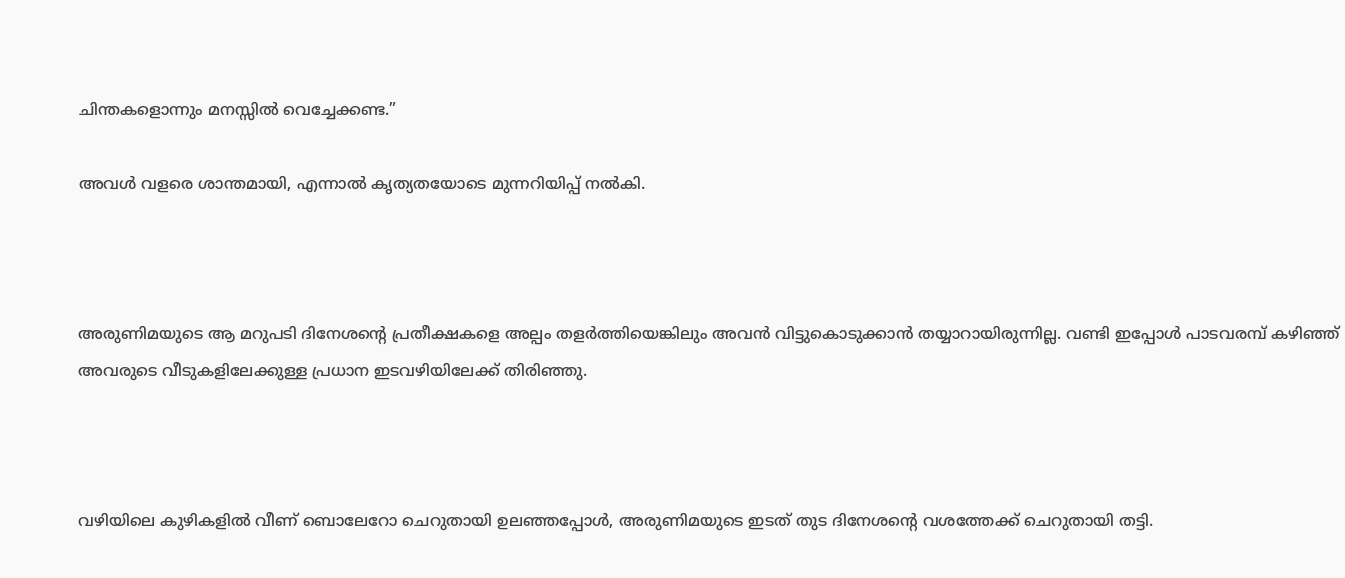ചിന്തകളൊന്നും മനസ്സിൽ വെച്ചേക്കണ്ട.”

അവൾ വളരെ ശാന്തമായി, എന്നാൽ കൃത്യതയോടെ മുന്നറിയിപ്പ് നൽകി.



അരുണിമയുടെ ആ മറുപടി ദിനേശന്റെ പ്രതീക്ഷകളെ അല്പം തളർത്തിയെങ്കിലും അവൻ വിട്ടുകൊടുക്കാൻ തയ്യാറായിരുന്നില്ല. വണ്ടി ഇപ്പോൾ പാടവരമ്പ് കഴിഞ്ഞ് അവരുടെ വീടുകളിലേക്കുള്ള പ്രധാന ഇടവഴിയിലേക്ക് തിരിഞ്ഞു.



വഴിയിലെ കുഴികളിൽ വീണ് ബൊലേറോ ചെറുതായി ഉലഞ്ഞപ്പോൾ, അരുണിമയുടെ ഇടത് തുട ദിനേശന്റെ വശത്തേക്ക് ചെറുതായി തട്ടി.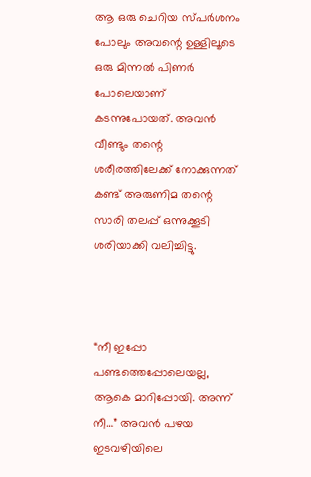ആ ഒരു ചെറിയ സ്പർശനം പോലും അവന്റെ ഉള്ളിലൂടെ ഒരു മിന്നൽ പിണർ പോലെയാണ് കടന്നുപോയത്. അവൻ വീണ്ടും തന്റെ ശരീരത്തിലേക്ക് നോക്കുന്നത് കണ്ട് അരുണിമ തന്റെ സാരി തലപ്പ് ഒന്നുക്കൂടി ശരിയാക്കി വലിച്ചിട്ടു.



“നീ ഇപ്പോ പണ്ടത്തെപ്പോലെയല്ല, ആകെ മാറിപ്പോയി. അന്ന് നീ…” അവൻ പഴയ ഇടവഴിയിലെ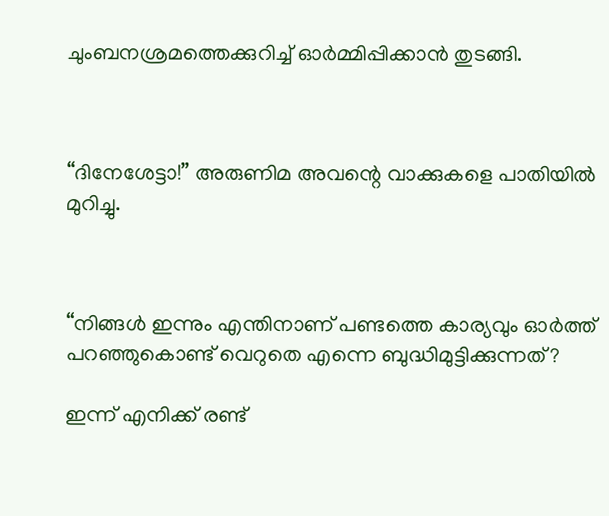ചുംബനശ്രമത്തെക്കുറിച്ച് ഓർമ്മിപ്പിക്കാൻ തുടങ്ങി.



“ദിനേശേട്ടാ!” അരുണിമ അവന്റെ വാക്കുകളെ പാതിയിൽ മുറിച്ചു.



“നിങ്ങൾ ഇന്നും എന്തിനാണ് പണ്ടത്തെ കാര്യവും ഓർത്ത് പറഞ്ഞുകൊണ്ട് വെറുതെ എന്നെ ബുദ്ധിമുട്ടിക്കുന്നത്?

ഇന്ന് എനിക്ക് രണ്ട്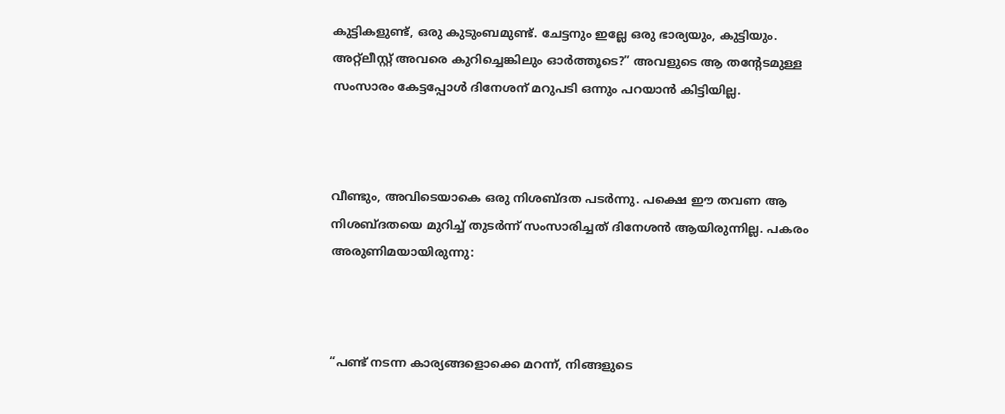കുട്ടികളുണ്ട്, ഒരു കുടുംബമുണ്ട്. ചേട്ടനും ഇല്ലേ ഒരു ഭാര്യയും, കുട്ടിയും. അറ്റ്ലീസ്റ്റ് അവരെ കുറിച്ചെങ്കിലും ഓർത്തൂടെ?” അവളുടെ ആ തന്റേടമുള്ള സംസാരം കേട്ടപ്പോൾ ദിനേശന് മറുപടി ഒന്നും പറയാൻ കിട്ടിയില്ല.



വീണ്ടും, അവിടെയാകെ ഒരു നിശബ്ദത പടർന്നു. പക്ഷെ ഈ തവണ ആ നിശബ്ദതയെ മുറിച്ച് തുടർന്ന് സംസാരിച്ചത് ദിനേശൻ ആയിരുന്നില്ല. പകരം അരുണിമയായിരുന്നു:



“പണ്ട് നടന്ന കാര്യങ്ങളൊക്കെ മറന്ന്, നിങ്ങളുടെ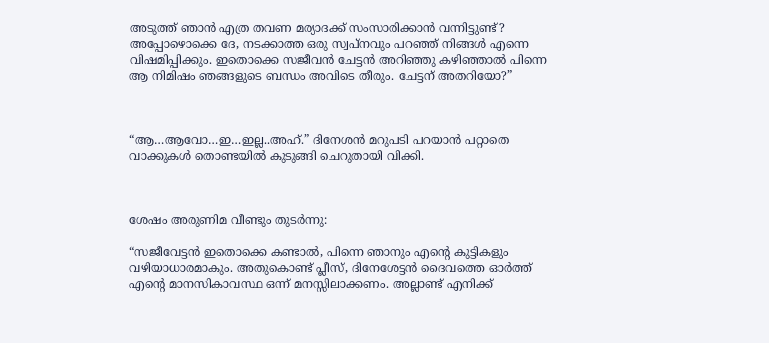അടുത്ത് ഞാൻ എത്ര തവണ മര്യാദക്ക് സംസാരിക്കാൻ വന്നിട്ടുണ്ട്? അപ്പോഴൊക്കെ ദേ, നടക്കാത്ത ഒരു സ്വപ്നവും പറഞ്ഞ് നിങ്ങൾ എന്നെ വിഷമിപ്പിക്കും. ഇതൊക്കെ സജീവൻ ചേട്ടൻ അറിഞ്ഞു കഴിഞ്ഞാൽ പിന്നെ ആ നിമിഷം ഞങ്ങളുടെ ബന്ധം അവിടെ തീരും. ചേട്ടന് അതറിയോ?”



“ആ…ആവോ…ഇ…ഇല്ല..അഹ്.” ദിനേശൻ മറുപടി പറയാൻ പറ്റാതെ വാക്കുകൾ തൊണ്ടയിൽ കുടുങ്ങി ചെറുതായി വിക്കി.



ശേഷം അരുണിമ വീണ്ടും തുടർന്നു:

“സജീവേട്ടൻ ഇതൊക്കെ കണ്ടാൽ, പിന്നെ ഞാനും എന്റെ കുട്ടികളും വഴിയാധാരമാകും. അതുകൊണ്ട് പ്ലീസ്, ദിനേശേട്ടൻ ദൈവത്തെ ഓർത്ത് എന്റെ മാനസികാവസ്ഥ ഒന്ന് മനസ്സിലാക്കണം. അല്ലാണ്ട് എനിക്ക്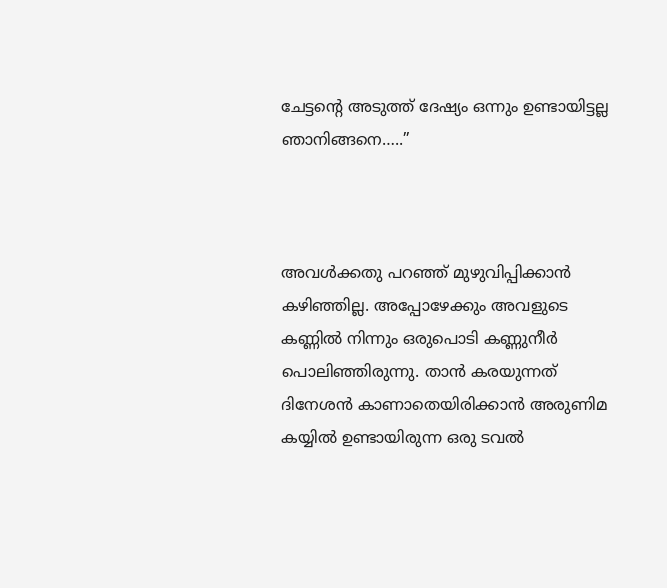ചേട്ടന്റെ അടുത്ത് ദേഷ്യം ഒന്നും ഉണ്ടായിട്ടല്ല ഞാനിങ്ങനെ…..”



അവൾക്കതു പറഞ്ഞ് മുഴുവിപ്പിക്കാൻ കഴിഞ്ഞില്ല. അപ്പോഴേക്കും അവളുടെ കണ്ണിൽ നിന്നും ഒരുപൊടി കണ്ണുനീർ പൊലിഞ്ഞിരുന്നു. താൻ കരയുന്നത് ദിനേശൻ കാണാതെയിരിക്കാൻ അരുണിമ കയ്യിൽ ഉണ്ടായിരുന്ന ഒരു ടവൽ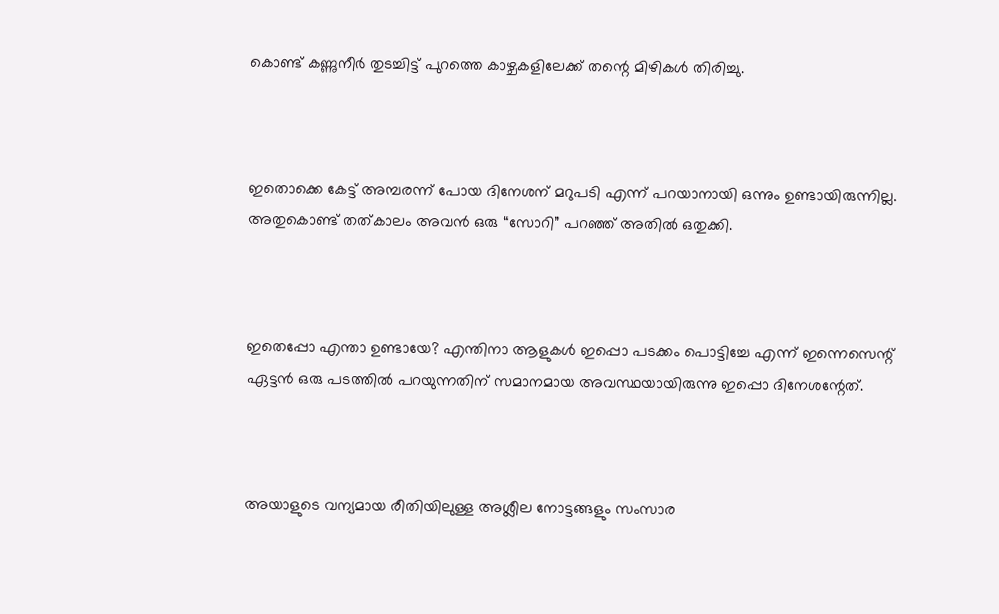കൊണ്ട് കണ്ണുനീർ തുടച്ചിട്ട് പുറത്തെ കാഴ്ചകളിലേക്ക് തന്റെ മിഴികൾ തിരിച്ചു.



ഇതൊക്കെ കേട്ട് അമ്പരന്ന് പോയ ദിനേശന് മറുപടി എന്ന് പറയാനായി ഒന്നും ഉണ്ടായിരുന്നില്ല. അതുകൊണ്ട് തത്കാലം അവൻ ഒരു “സോറി” പറഞ്ഞ് അതിൽ ഒതുക്കി.



ഇതെപ്പോ എന്താ ഉണ്ടായേ? എന്തിനാ ആളുകൾ ഇപ്പൊ പടക്കം പൊട്ടിച്ചേ എന്ന് ഇന്നെസെന്റ് ഏട്ടൻ ഒരു പടത്തിൽ പറയുന്നതിന് സമാനമായ അവസ്ഥയായിരുന്നു ഇപ്പൊ ദിനേശന്റേത്.



അയാളുടെ വന്യമായ രീതിയിലുള്ള അശ്ലീല നോട്ടങ്ങളും സംസാര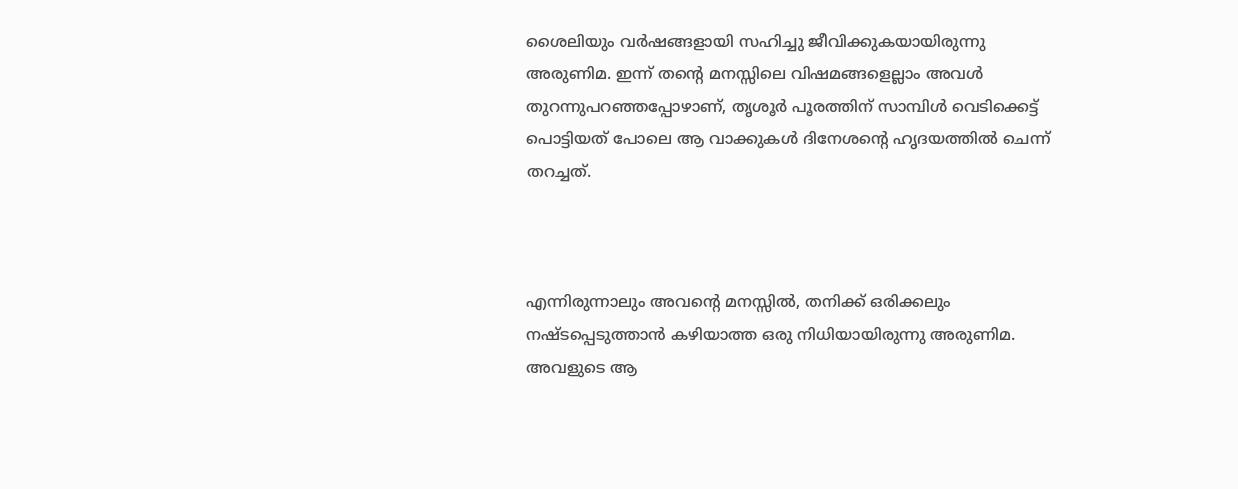ശൈലിയും വർഷങ്ങളായി സഹിച്ചു ജീവിക്കുകയായിരുന്നു അരുണിമ. ഇന്ന് തന്റെ മനസ്സിലെ വിഷമങ്ങളെല്ലാം അവൾ തുറന്നുപറഞ്ഞപ്പോഴാണ്, തൃശൂർ പൂരത്തിന് സാമ്പിൾ വെടിക്കെട്ട് പൊട്ടിയത് പോലെ ആ വാക്കുകൾ ദിനേശന്റെ ഹൃദയത്തിൽ ചെന്ന് തറച്ചത്.



എന്നിരുന്നാലും അവന്റെ മനസ്സിൽ, തനിക്ക് ഒരിക്കലും നഷ്ടപ്പെടുത്താൻ കഴിയാത്ത ഒരു നിധിയായിരുന്നു അരുണിമ. അവളുടെ ആ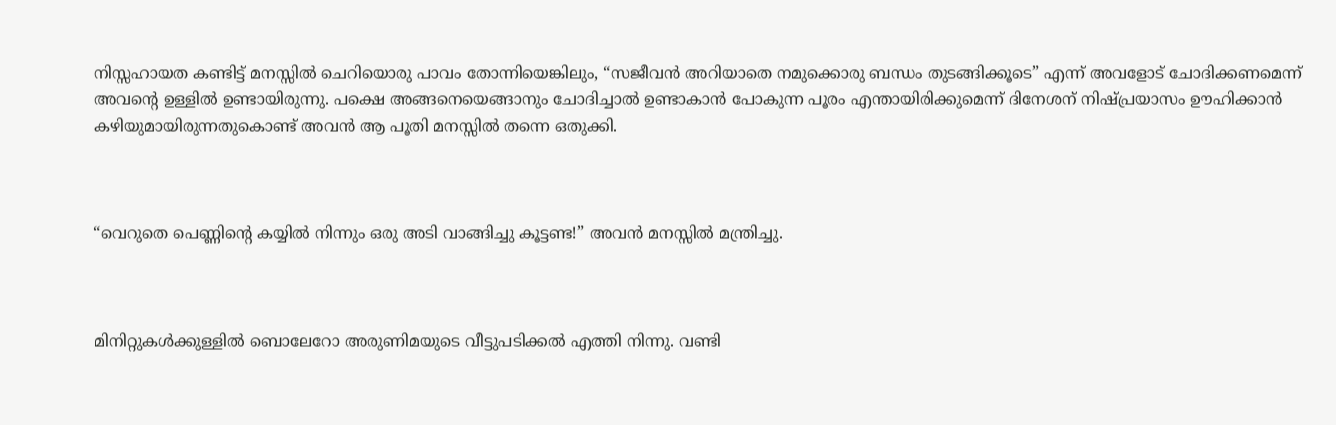നിസ്സഹായത കണ്ടിട്ട് മനസ്സിൽ ചെറിയൊരു പാവം തോന്നിയെങ്കിലും, “സജീവൻ അറിയാതെ നമുക്കൊരു ബന്ധം തുടങ്ങിക്കൂടെ” എന്ന് അവളോട് ചോദിക്കണമെന്ന് അവന്റെ ഉള്ളിൽ ഉണ്ടായിരുന്നു. പക്ഷെ അങ്ങനെയെങ്ങാനും ചോദിച്ചാൽ ഉണ്ടാകാൻ പോകുന്ന പൂരം എന്തായിരിക്കുമെന്ന് ദിനേശന് നിഷ്പ്രയാസം ഊഹിക്കാൻ കഴിയുമായിരുന്നതുകൊണ്ട് അവൻ ആ പൂതി മനസ്സിൽ തന്നെ ഒതുക്കി.



“വെറുതെ പെണ്ണിന്റെ കയ്യിൽ നിന്നും ഒരു അടി വാങ്ങിച്ചു കൂട്ടണ്ട!” അവൻ മനസ്സിൽ മന്ത്രിച്ചു.



മിനിറ്റുകൾക്കുള്ളിൽ ബൊലേറോ അരുണിമയുടെ വീട്ടുപടിക്കൽ എത്തി നിന്നു. വണ്ടി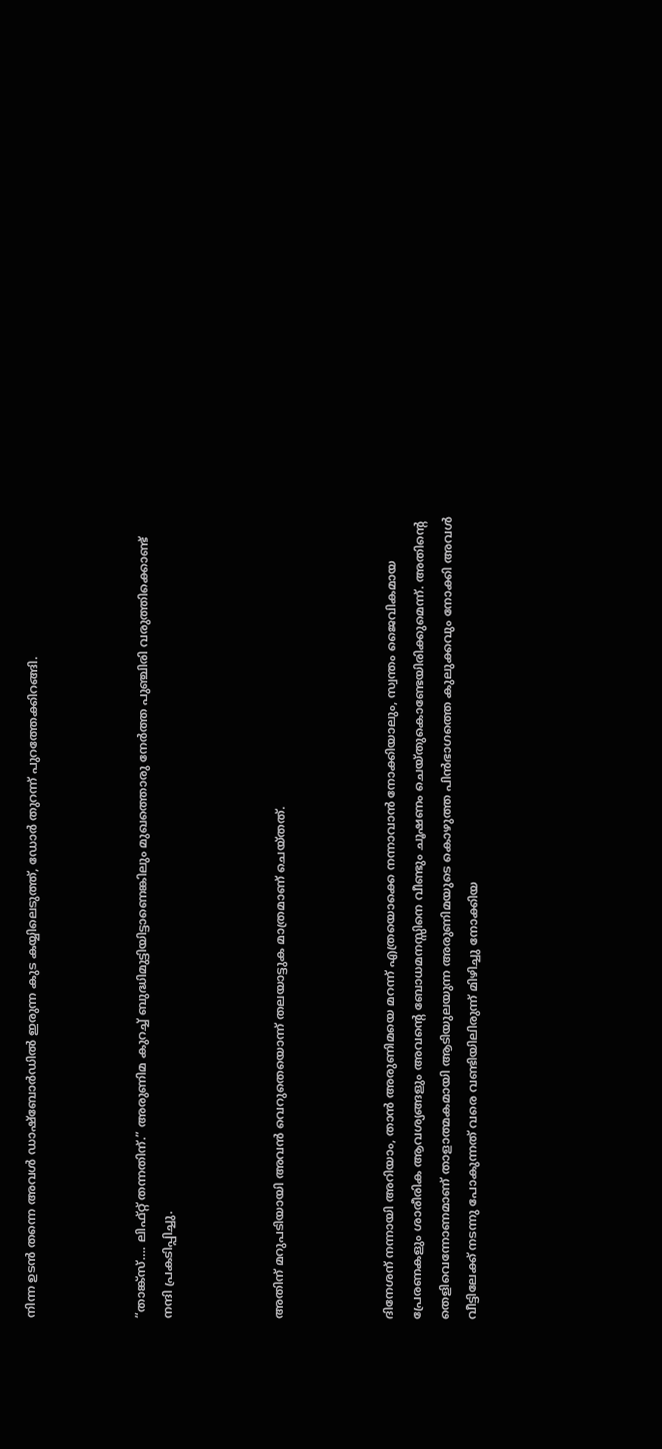നിന്ന ഉടൻ തന്നെ അവൾ ഡാഷ്‌ബോർഡിൽ ഇരുന്ന കുട കയ്യിലെടുത്ത്, ഡോർ തുറന്ന് പുറത്തേക്കിറങ്ങി.



“താങ്ക്സ്…. ലിഫ്റ്റ് തന്നതിന്.” അരുണിമ കുറച്ച് ബുദ്ധിമുട്ടിയിട്ടാണെങ്കിലും മുഖത്തൊരു നേർത്ത പുഞ്ചിരി വരുത്തിക്കൊണ്ട് നന്ദി പ്രകടിപ്പിച്ചു.



അതിന് മറുപടിയായി അവൻ വെറുതെയൊന്ന് തലയാട്ടുക മാത്രമാണ് ചെയ്തത്.



ദിനേശന് നന്നായി അറിയാം, താൻ അരുണിമയെ മറന്ന് എത്രയൊക്കെ നന്നാവാൻ നോക്കിയാലും, സ്വന്തം ജൈവികമായ പ്രേരണകളും ശാരീരിക ആവശ്യങ്ങളും അവന്റെ ബോധമനസ്സിനെ വീണ്ടും ചൂഷണം ചെയ്തുകൊണ്ടേയിരിക്കുമെന്ന്. അതിന്റെ തെളിവെന്നോണമാണ് താളാത്മകമായി ആടിയുലയുന്ന അരുണിമയുടെ കൊഴുത്ത പിൻഭാഗത്തെ കുലുക്കവും നോക്കി അവൾ വീട്ടിലേക്ക് നടന്നു പോകുന്നത് വരെ വണ്ടിയിലിരുന്ന്‌ മിഴിച്ചു നോക്കിയ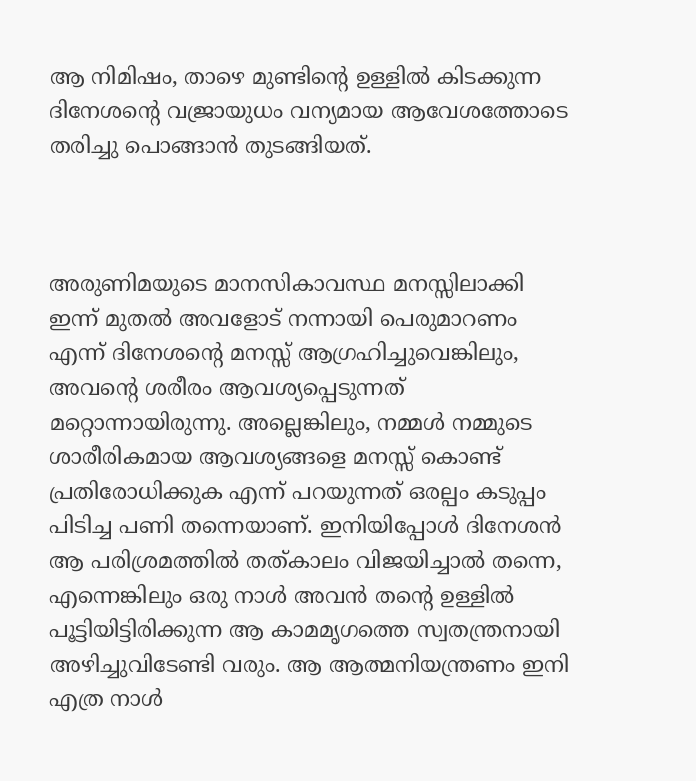ആ നിമിഷം, താഴെ മുണ്ടിന്റെ ഉള്ളിൽ കിടക്കുന്ന ദിനേശന്റെ വജ്രായുധം വന്യമായ ആവേശത്തോടെ തരിച്ചു പൊങ്ങാൻ തുടങ്ങിയത്.



അരുണിമയുടെ മാനസികാവസ്ഥ മനസ്സിലാക്കി ഇന്ന് മുതൽ അവളോട് നന്നായി പെരുമാറണം എന്ന് ദിനേശന്റെ മനസ്സ് ആഗ്രഹിച്ചുവെങ്കിലും, അവന്റെ ശരീരം ആവശ്യപ്പെടുന്നത് മറ്റൊന്നായിരുന്നു. അല്ലെങ്കിലും, നമ്മൾ നമ്മുടെ ശാരീരികമായ ആവശ്യങ്ങളെ മനസ്സ് കൊണ്ട് പ്രതിരോധിക്കുക എന്ന് പറയുന്നത് ഒരല്പം കടുപ്പം പിടിച്ച പണി തന്നെയാണ്. ഇനിയിപ്പോൾ ദിനേശൻ ആ പരിശ്രമത്തിൽ തത്കാലം വിജയിച്ചാൽ തന്നെ, എന്നെങ്കിലും ഒരു നാൾ അവൻ തന്റെ ഉള്ളിൽ പൂട്ടിയിട്ടിരിക്കുന്ന ആ കാമമൃഗത്തെ സ്വതന്ത്രനായി അഴിച്ചുവിടേണ്ടി വരും. ആ ആത്മനിയന്ത്രണം ഇനി എത്ര നാൾ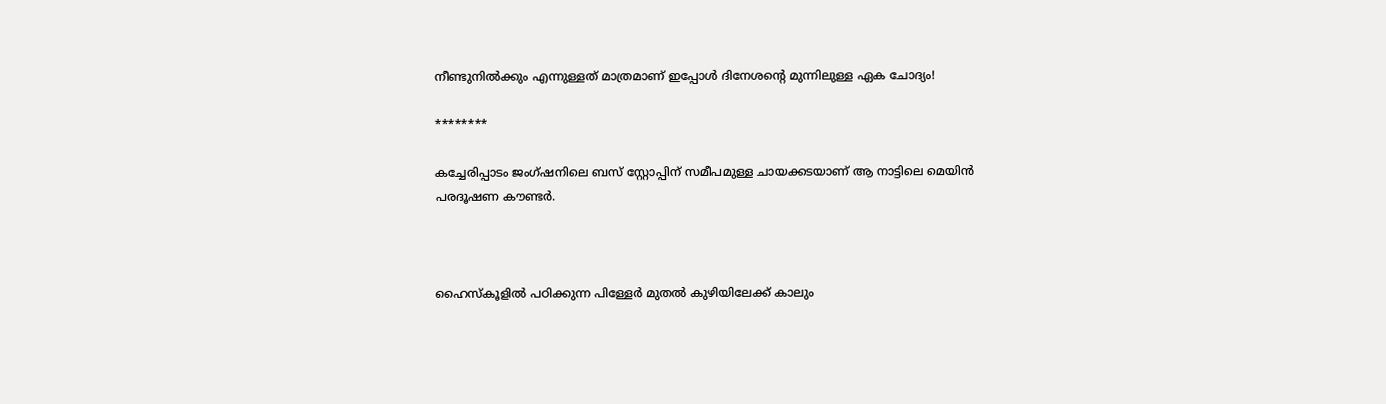നീണ്ടുനിൽക്കും എന്നുള്ളത് മാത്രമാണ് ഇപ്പോൾ ദിനേശന്റെ മുന്നിലുള്ള ഏക ചോദ്യം!

********

കച്ചേരിപ്പാടം ജംഗ്ഷനിലെ ബസ് സ്റ്റോപ്പിന് സമീപമുള്ള ചായക്കടയാണ് ആ നാട്ടിലെ മെയിൻ പരദൂഷണ കൗണ്ടർ.



ഹൈസ്കൂളിൽ പഠിക്കുന്ന പിള്ളേർ മുതൽ കുഴിയിലേക്ക് കാലും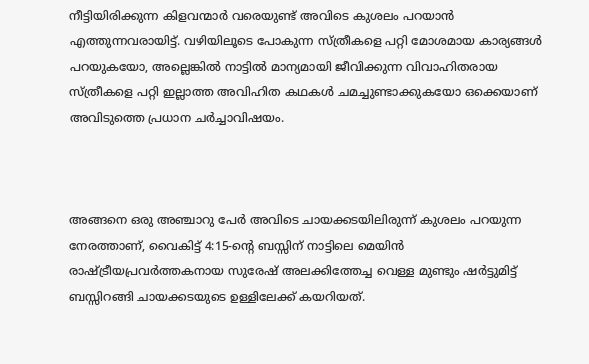നീട്ടിയിരിക്കുന്ന കിളവന്മാർ വരെയുണ്ട് അവിടെ കുശലം പറയാൻ എത്തുന്നവരായിട്ട്. വഴിയിലൂടെ പോകുന്ന സ്ത്രീകളെ പറ്റി മോശമായ കാര്യങ്ങൾ പറയുകയോ, അല്ലെങ്കിൽ നാട്ടിൽ മാന്യമായി ജീവിക്കുന്ന വിവാഹിതരായ സ്ത്രീകളെ പറ്റി ഇല്ലാത്ത അവിഹിത കഥകൾ ചമച്ചുണ്ടാക്കുകയോ ഒക്കെയാണ് അവിടുത്തെ പ്രധാന ചർച്ചാവിഷയം.



അങ്ങനെ ഒരു അഞ്ചാറു പേർ അവിടെ ചായക്കടയിലിരുന്ന് കുശലം പറയുന്ന നേരത്താണ്, വൈകിട്ട് 4:15-ന്റെ ബസ്സിന് നാട്ടിലെ മെയിൻ രാഷ്ട്രീയപ്രവർത്തകനായ സുരേഷ് അലക്കിത്തേച്ച വെള്ള മുണ്ടും ഷർട്ടുമിട്ട് ബസ്സിറങ്ങി ചായക്കടയുടെ ഉള്ളിലേക്ക് കയറിയത്.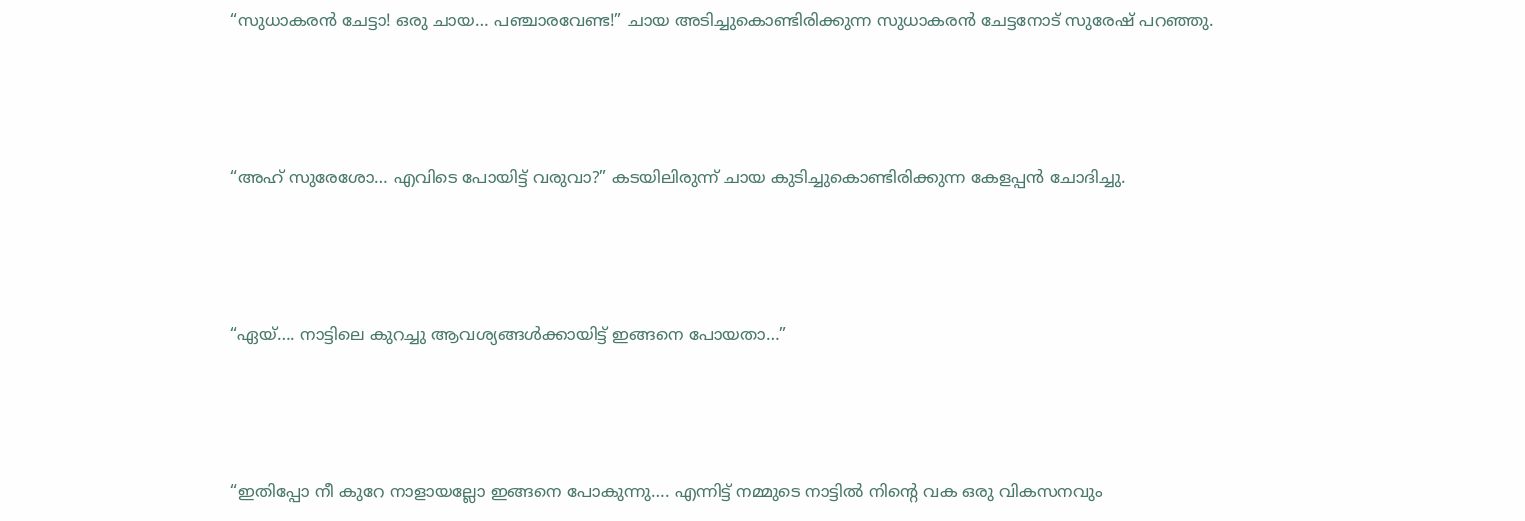“സുധാകരൻ ചേട്ടാ! ഒരു ചായ… പഞ്ചാരവേണ്ട!” ചായ അടിച്ചുകൊണ്ടിരിക്കുന്ന സുധാകരൻ ചേട്ടനോട് സുരേഷ് പറഞ്ഞു.



“അഹ് സുരേശോ… എവിടെ പോയിട്ട് വരുവാ?” കടയിലിരുന്ന് ചായ കുടിച്ചുകൊണ്ടിരിക്കുന്ന കേളപ്പൻ ചോദിച്ചു.



“ഏയ്…. നാട്ടിലെ കുറച്ചു ആവശ്യങ്ങൾക്കായിട്ട് ഇങ്ങനെ പോയതാ…”



“ഇതിപ്പോ നീ കുറേ നാളായല്ലോ ഇങ്ങനെ പോകുന്നു…. എന്നിട്ട് നമ്മുടെ നാട്ടിൽ നിന്റെ വക ഒരു വികസനവും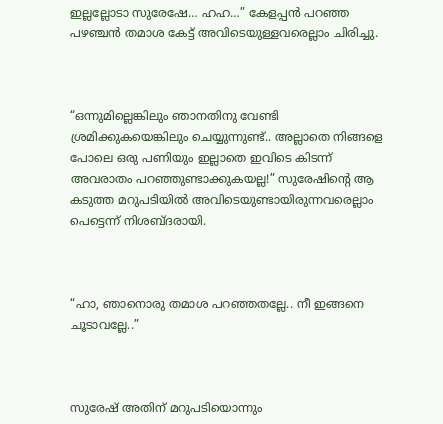ഇല്ലല്ലോടാ സുരേഷേ… ഹഹ…” കേളപ്പൻ പറഞ്ഞ പഴഞ്ചൻ തമാശ കേട്ട് അവിടെയുള്ളവരെല്ലാം ചിരിച്ചു.



“ഒന്നുമില്ലെങ്കിലും ഞാനതിനു വേണ്ടി ശ്രമിക്കുകയെങ്കിലും ചെയ്യുന്നുണ്ട്.. അല്ലാതെ നിങ്ങളെ പോലെ ഒരു പണിയും ഇല്ലാതെ ഇവിടെ കിടന്ന് അവരാതം പറഞ്ഞുണ്ടാക്കുകയല്ല!” സുരേഷിന്റെ ആ കടുത്ത മറുപടിയിൽ അവിടെയുണ്ടായിരുന്നവരെല്ലാം പെട്ടെന്ന് നിശബ്ദരായി.



“ഹാ, ഞാനൊരു തമാശ പറഞ്ഞതല്ലേ.. നീ ഇങ്ങനെ ചൂടാവല്ലേ..”



സുരേഷ് അതിന് മറുപടിയൊന്നും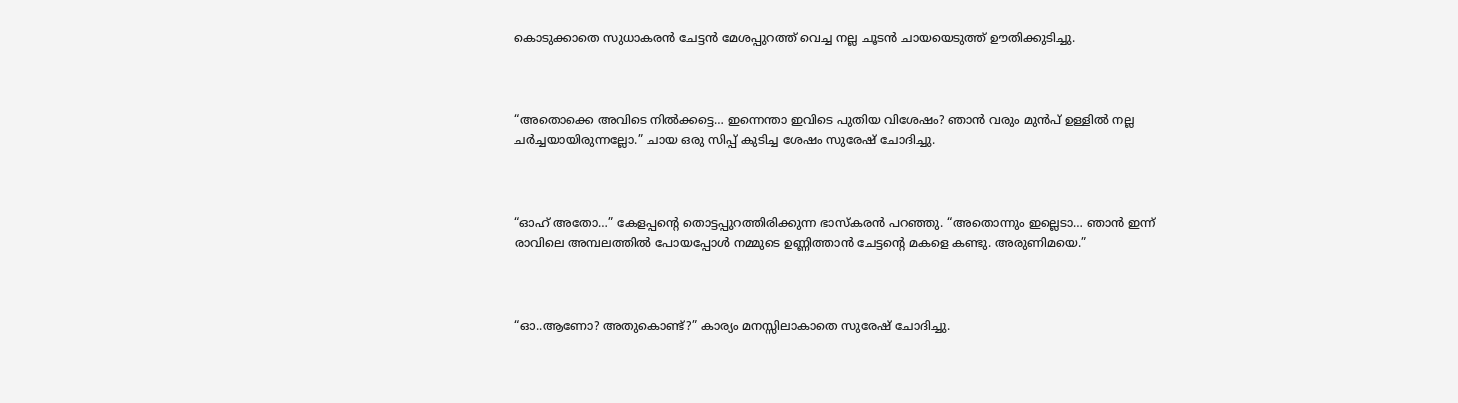കൊടുക്കാതെ സുധാകരൻ ചേട്ടൻ മേശപ്പുറത്ത് വെച്ച നല്ല ചൂടൻ ചായയെടുത്ത് ഊതിക്കുടിച്ചു.



“അതൊക്കെ അവിടെ നിൽക്കട്ടെ… ഇന്നെന്താ ഇവിടെ പുതിയ വിശേഷം? ഞാൻ വരും മുൻപ് ഉള്ളിൽ നല്ല ചർച്ചയായിരുന്നല്ലോ.” ചായ ഒരു സിപ്പ് കുടിച്ച ശേഷം സുരേഷ് ചോദിച്ചു.



“ഓഹ് അതോ…” കേളപ്പന്റെ തൊട്ടപ്പുറത്തിരിക്കുന്ന ഭാസ്കരൻ പറഞ്ഞു. “അതൊന്നും ഇല്ലെടാ… ഞാൻ ഇന്ന് രാവിലെ അമ്പലത്തിൽ പോയപ്പോൾ നമ്മുടെ ഉണ്ണിത്താൻ ചേട്ടന്റെ മകളെ കണ്ടു. അരുണിമയെ.”



“ഓ..ആണോ? അതുകൊണ്ട്?” കാര്യം മനസ്സിലാകാതെ സുരേഷ് ചോദിച്ചു.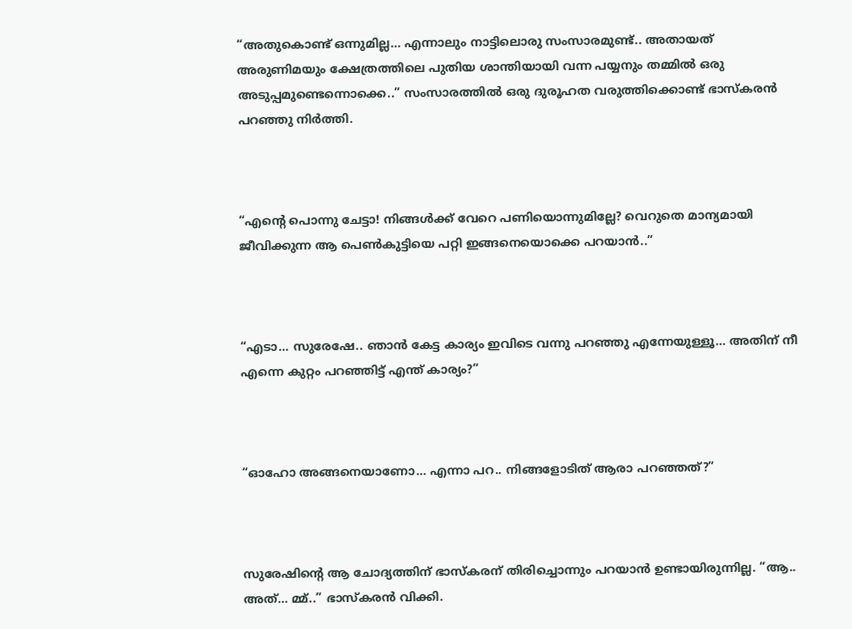“അതുകൊണ്ട് ഒന്നുമില്ല… എന്നാലും നാട്ടിലൊരു സംസാരമുണ്ട്.. അതായത് അരുണിമയും ക്ഷേത്രത്തിലെ പുതിയ ശാന്തിയായി വന്ന പയ്യനും തമ്മിൽ ഒരു അടുപ്പമുണ്ടെന്നൊക്കെ..” സംസാരത്തിൽ ഒരു ദുരൂഹത വരുത്തിക്കൊണ്ട് ഭാസ്കരൻ പറഞ്ഞു നിർത്തി.



“എന്റെ പൊന്നു ചേട്ടാ! നിങ്ങൾക്ക് വേറെ പണിയൊന്നുമില്ലേ? വെറുതെ മാന്യമായി ജീവിക്കുന്ന ആ പെൺകുട്ടിയെ പറ്റി ഇങ്ങനെയൊക്കെ പറയാൻ..”



“എടാ… സുരേഷേ.. ഞാൻ കേട്ട കാര്യം ഇവിടെ വന്നു പറഞ്ഞു എന്നേയുള്ളൂ… അതിന് നീ എന്നെ കുറ്റം പറഞ്ഞിട്ട് എന്ത് കാര്യം?”



“ഓഹോ അങ്ങനെയാണോ… എന്നാ പറ.. നിങ്ങളോടിത് ആരാ പറഞ്ഞത്?”



സുരേഷിന്റെ ആ ചോദ്യത്തിന് ഭാസ്കരന് തിരിച്ചൊന്നും പറയാൻ ഉണ്ടായിരുന്നില്ല. “ആ.. അത്… മ്മ്..” ഭാസ്കരൻ വിക്കി.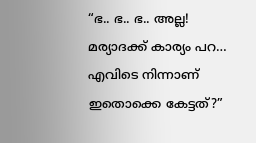“ഭ.. ഭ.. ഭ.. അല്ല! മര്യാദക്ക് കാര്യം പറ… എവിടെ നിന്നാണ് ഇതൊക്കെ കേട്ടത്?”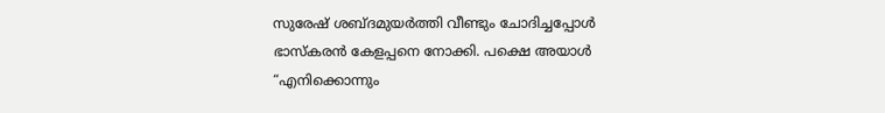സുരേഷ് ശബ്ദമുയർത്തി വീണ്ടും ചോദിച്ചപ്പോൾ ഭാസ്കരൻ കേളപ്പനെ നോക്കി. പക്ഷെ അയാൾ “എനിക്കൊന്നും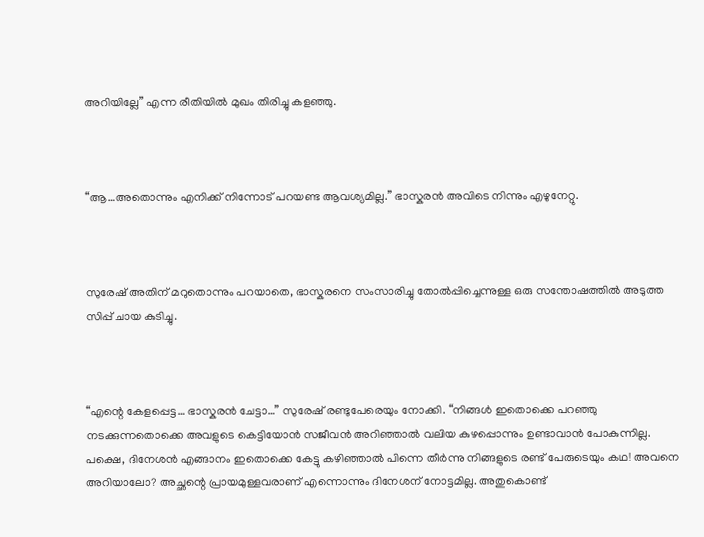അറിയില്ലേ” എന്ന രീതിയിൽ മുഖം തിരിച്ചു കളഞ്ഞു.



“ആ…അതൊന്നും എനിക്ക് നിന്നോട് പറയണ്ട ആവശ്യമില്ല.” ഭാസ്കരൻ അവിടെ നിന്നും എഴുനേറ്റു.



സുരേഷ് അതിന് മറുതൊന്നും പറയാതെ, ഭാസ്കരനെ സംസാരിച്ചു തോൽപ്പിച്ചെന്നുള്ള ഒരു സന്തോഷത്തിൽ അടുത്ത സിപ്പ് ചായ കുടിച്ചു.



“എന്റെ കേളപ്പെട്ട… ഭാസ്കരൻ ചേട്ടാ…” സുരേഷ് രണ്ടുപേരെയും നോക്കി. “നിങ്ങൾ ഇതൊക്കെ പറഞ്ഞു നടക്കുന്നതൊക്കെ അവളുടെ കെട്ടിയോൻ സജീവൻ അറിഞ്ഞാൽ വലിയ കുഴപ്പൊന്നും ഉണ്ടാവാൻ പോകുന്നില്ല. പക്ഷെ, ദിനേശൻ എങ്ങാനം ഇതൊക്കെ കേട്ടു കഴിഞ്ഞാൽ പിന്നെ തീർന്നു നിങ്ങളുടെ രണ്ട് പേരുടെയും കഥ! അവനെ അറിയാലോ? അച്ഛന്റെ പ്രായമുള്ളവരാണ് എന്നൊന്നും ദിനേശന് നോട്ടമില്ല. അതുകൊണ്ട്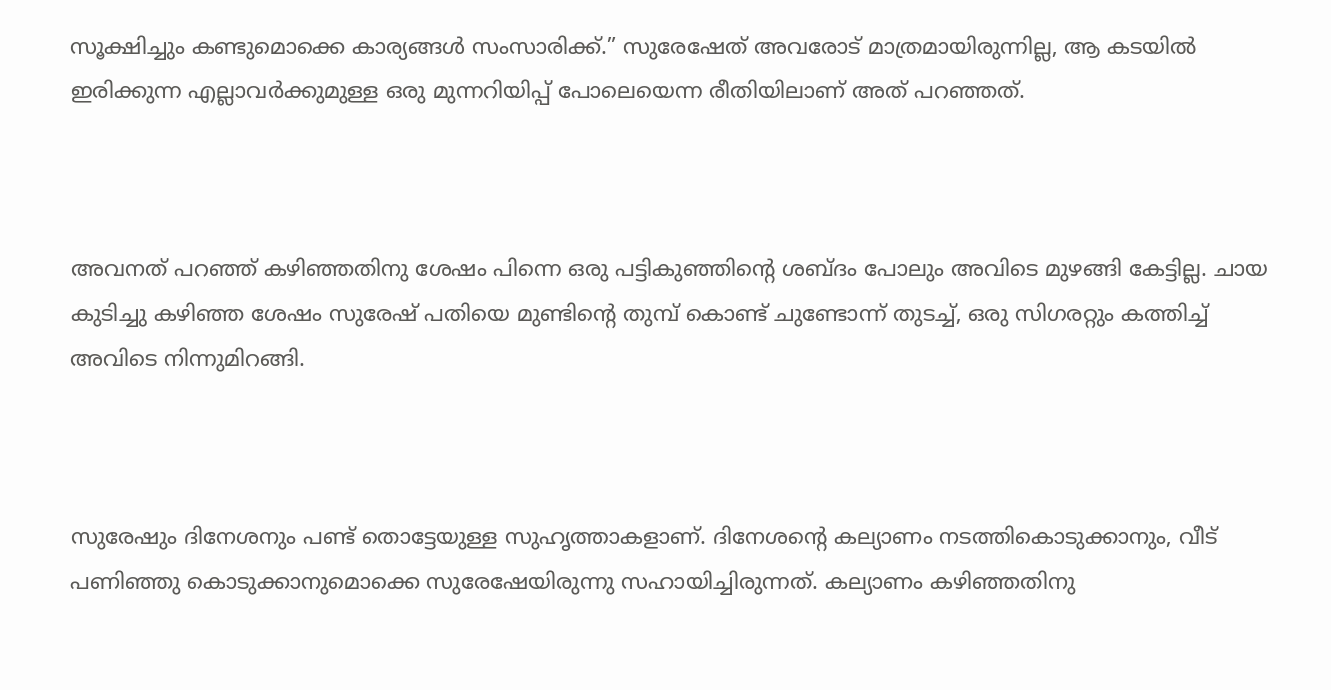സൂക്ഷിച്ചും കണ്ടുമൊക്കെ കാര്യങ്ങൾ സംസാരിക്ക്.” സുരേഷേത് അവരോട് മാത്രമായിരുന്നില്ല, ആ കടയിൽ ഇരിക്കുന്ന എല്ലാവർക്കുമുള്ള ഒരു മുന്നറിയിപ്പ് പോലെയെന്ന രീതിയിലാണ് അത് പറഞ്ഞത്.



അവനത് പറഞ്ഞ് കഴിഞ്ഞതിനു ശേഷം പിന്നെ ഒരു പട്ടികുഞ്ഞിന്റെ ശബ്ദം പോലും അവിടെ മുഴങ്ങി കേട്ടില്ല. ചായ കുടിച്ചു കഴിഞ്ഞ ശേഷം സുരേഷ് പതിയെ മുണ്ടിന്റെ തുമ്പ് കൊണ്ട് ചുണ്ടോന്ന് തുടച്ച്, ഒരു സിഗരറ്റും കത്തിച്ച് അവിടെ നിന്നുമിറങ്ങി.



സുരേഷും ദിനേശനും പണ്ട് തൊട്ടേയുള്ള സുഹൃത്താകളാണ്. ദിനേശന്റെ കല്യാണം നടത്തികൊടുക്കാനും, വീട് പണിഞ്ഞു കൊടുക്കാനുമൊക്കെ സുരേഷേയിരുന്നു സഹായിച്ചിരുന്നത്. കല്യാണം കഴിഞ്ഞതിനു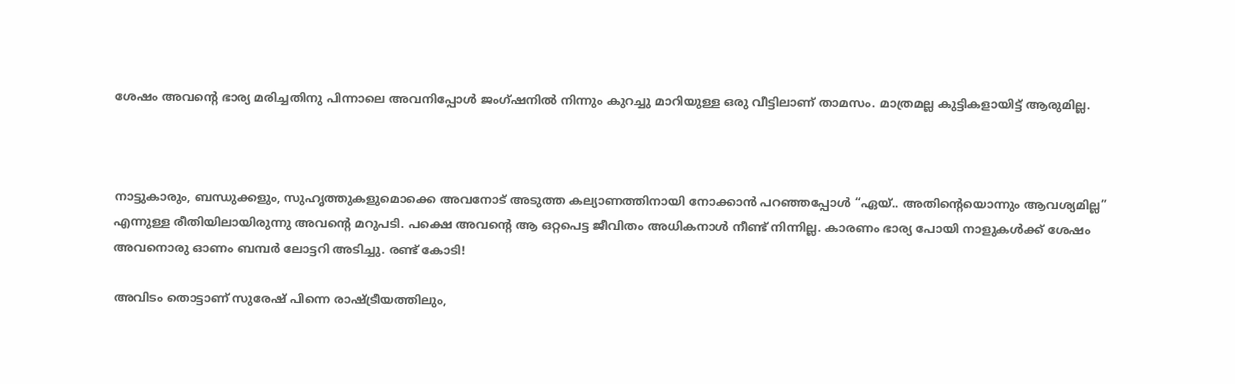ശേഷം അവന്റെ ഭാര്യ മരിച്ചതിനു പിന്നാലെ അവനിപ്പോൾ ജംഗ്ഷനിൽ നിന്നും കുറച്ചു മാറിയുള്ള ഒരു വീട്ടിലാണ് താമസം. മാത്രമല്ല കുട്ടികളായിട്ട് ആരുമില്ല.



നാട്ടുകാരും, ബന്ധുക്കളും, സുഹൃത്തുകളുമൊക്കെ അവനോട് അടുത്ത കല്യാണത്തിനായി നോക്കാൻ പറഞ്ഞപ്പോൾ “ഏയ്‌.. അതിന്റെയൊന്നും ആവശ്യമില്ല” എന്നുള്ള രീതിയിലായിരുന്നു അവന്റെ മറുപടി. പക്ഷെ അവന്റെ ആ ഒറ്റപെട്ട ജീവിതം അധികനാൾ നീണ്ട് നിന്നില്ല. കാരണം ഭാര്യ പോയി നാളുകൾക്ക് ശേഷം അവനൊരു ഓണം ബമ്പർ ലോട്ടറി അടിച്ചു. രണ്ട് കോടി!

അവിടം തൊട്ടാണ് സുരേഷ് പിന്നെ രാഷ്ട്രീയത്തിലും,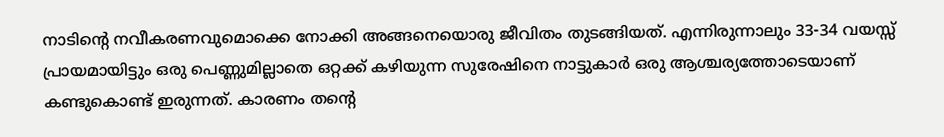നാടിന്റെ നവീകരണവുമൊക്കെ നോക്കി അങ്ങനെയൊരു ജീവിതം തുടങ്ങിയത്. എന്നിരുന്നാലും 33-34 വയസ്സ് പ്രായമായിട്ടും ഒരു പെണ്ണുമില്ലാതെ ഒറ്റക്ക് കഴിയുന്ന സുരേഷിനെ നാട്ടുകാർ ഒരു ആശ്ചര്യത്തോടെയാണ് കണ്ടുകൊണ്ട് ഇരുന്നത്. കാരണം തന്റെ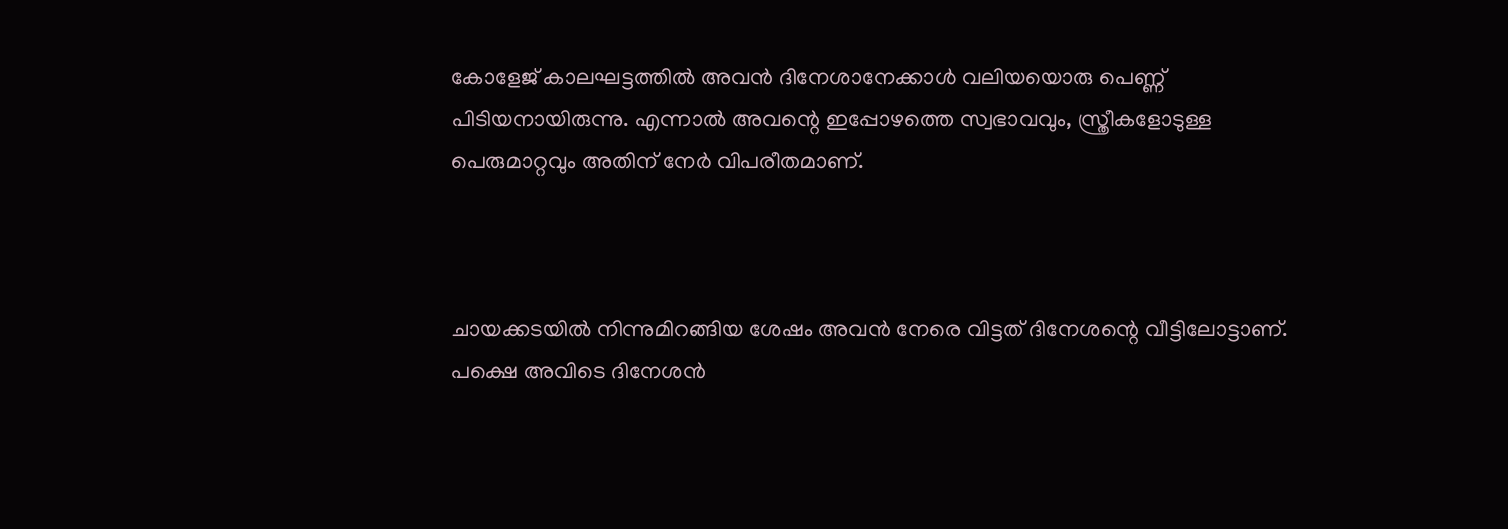കോളേജ് കാലഘട്ടത്തിൽ അവൻ ദിനേശാനേക്കാൾ വലിയയൊരു പെണ്ണ് പിടിയനായിരുന്നു. എന്നാൽ അവന്റെ ഇപ്പോഴത്തെ സ്വഭാവവും, സ്ത്രീകളോടുള്ള പെരുമാറ്റവും അതിന് നേർ വിപരീതമാണ്.



ചായക്കടയിൽ നിന്നുമിറങ്ങിയ ശേഷം അവൻ നേരെ വിട്ടത് ദിനേശന്റെ വീട്ടിലോട്ടാണ്. പക്ഷെ അവിടെ ദിനേശൻ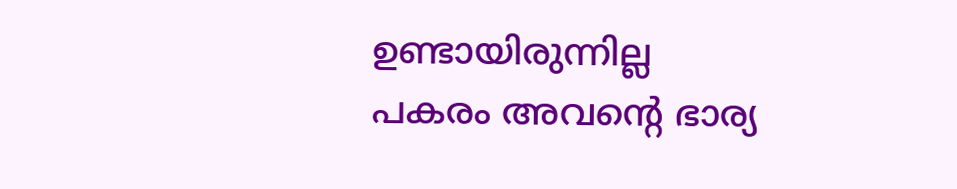ഉണ്ടായിരുന്നില്ല പകരം അവന്റെ ഭാര്യ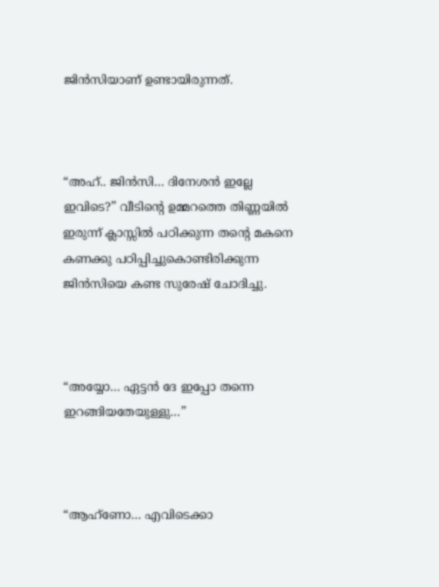ജിൻസിയാണ് ഉണ്ടായിരുന്നത്.



“അഹ്.. ജിൻസി… ദിനേശൻ ഇല്ലേ ഇവിടെ?” വീടിന്റെ ഉമ്മറത്തെ തിണ്ണയിൽ ഇരുന്ന് ക്ലാസ്സിൽ പഠിക്കുന്ന തന്റെ മകനെ കണക്കു പഠിപ്പിച്ചുകൊണ്ടിരിക്കുന്ന ജിൻസിയെ കണ്ട സുരേഷ് ചോദിച്ചു.



“അയ്യോ… ഏട്ടൻ ദേ ഇപ്പോ തന്നെ ഇറങ്ങിയതേയുള്ളു…”



“ആഹ്‌ണോ… എവിടെക്കാ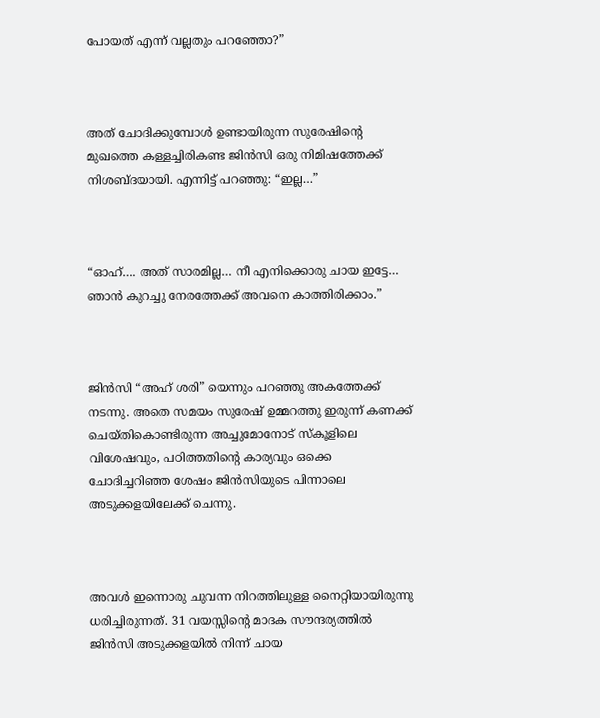പോയത് എന്ന് വല്ലതും പറഞ്ഞോ?”



അത് ചോദിക്കുമ്പോൾ ഉണ്ടായിരുന്ന സുരേഷിന്റെ മുഖത്തെ കള്ളച്ചിരികണ്ട ജിൻസി ഒരു നിമിഷത്തേക്ക് നിശബ്ദയായി. എന്നിട്ട് പറഞ്ഞു: “ഇല്ല…”



“ഓഹ്…. അത് സാരമില്ല… നീ എനിക്കൊരു ചായ ഇട്ടേ… ഞാൻ കുറച്ചു നേരത്തേക്ക് അവനെ കാത്തിരിക്കാം.”



ജിൻസി “അഹ് ശരി” യെന്നും പറഞ്ഞു അകത്തേക്ക് നടന്നു. അതെ സമയം സുരേഷ് ഉമ്മറത്തു ഇരുന്ന് കണക്ക് ചെയ്തികൊണ്ടിരുന്ന അച്ചുമോനോട് സ്കൂളിലെ വിശേഷവും, പഠിത്തതിന്റെ കാര്യവും ഒക്കെ ചോദിച്ചറിഞ്ഞ ശേഷം ജിൻസിയുടെ പിന്നാലെ അടുക്കളയിലേക്ക് ചെന്നു.



അവൾ ഇന്നൊരു ചുവന്ന നിറത്തിലുള്ള നൈറ്റിയായിരുന്നു ധരിച്ചിരുന്നത്. 31 വയസ്സിന്റെ മാദക സൗന്ദര്യത്തിൽ ജിൻസി അടുക്കളയിൽ നിന്ന് ചായ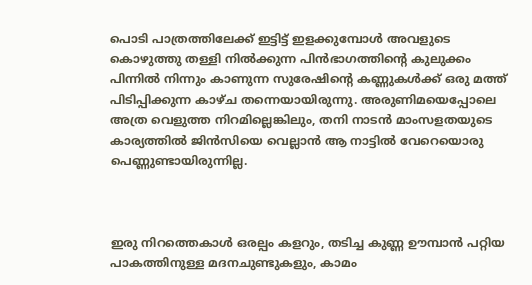പൊടി പാത്രത്തിലേക്ക് ഇട്ടിട്ട് ഇളക്കുമ്പോൾ അവളുടെ കൊഴുത്തു തള്ളി നിൽക്കുന്ന പിൻ‌ഭാഗത്തിന്റെ കുലുക്കം പിന്നിൽ നിന്നും കാണുന്ന സുരേഷിന്റെ കണ്ണുകൾക്ക് ഒരു മത്ത് പിടിപ്പിക്കുന്ന കാഴ്ച തന്നെയായിരുന്നു. അരുണിമയെപ്പോലെ അത്ര വെളുത്ത നിറമില്ലെങ്കിലും, തനി നാടൻ മാംസളതയുടെ കാര്യത്തിൽ ജിൻസിയെ വെല്ലാൻ ആ നാട്ടിൽ വേറെയൊരു പെണ്ണുണ്ടായിരുന്നില്ല.



ഇരു നിറത്തെകാൾ ഒരല്പം കളറും, തടിച്ച കുണ്ണ ഊമ്പാൻ പറ്റിയ പാകത്തിനുള്ള മദനചുണ്ടുകളും, കാമം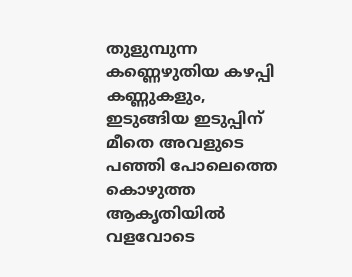തുളുമ്പുന്ന കണ്ണെഴുതിയ കഴപ്പി കണ്ണുകളും, ഇടുങ്ങിയ ഇടുപ്പിന് മീതെ അവളുടെ പഞ്ഞി പോലെത്തെ കൊഴുത്ത ആകൃതിയിൽ വളവോടെ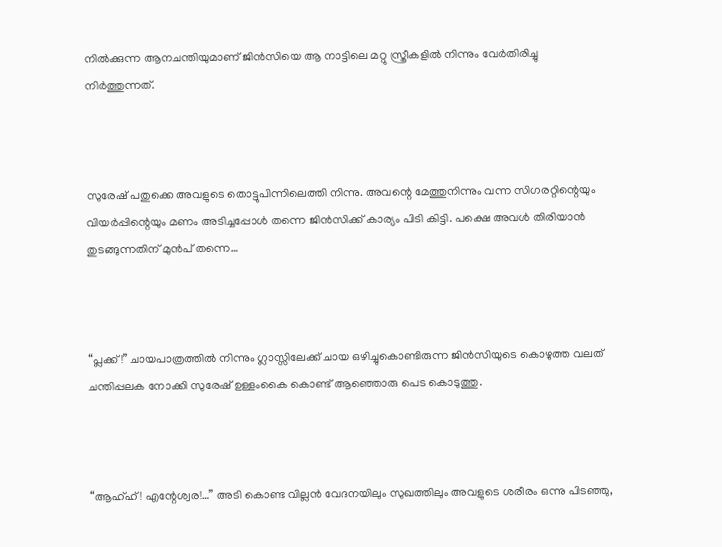നിൽക്കുന്ന ആനചന്തിയുമാണ് ജിൻസിയെ ആ നാട്ടിലെ മറ്റു സ്ത്രീകളിൽ നിന്നും വേർതിരിച്ചു നിർത്തുന്നത്.



സുരേഷ് പതുക്കെ അവളുടെ തൊട്ടുപിന്നിലെത്തി നിന്നു. അവന്റെ മേത്തുനിന്നും വന്ന സിഗരറ്റിന്റെയും വിയർപ്പിന്റെയും മണം അടിച്ചപ്പോൾ തന്നെ ജിൻസിക്ക് കാര്യം പിടി കിട്ടി. പക്ഷെ അവൾ തിരിയാൻ തുടങ്ങുന്നതിന് മുൻപ് തന്നെ…



“പ്ലക്ക്!” ചായപാത്രത്തിൽ നിന്നും ഗ്ലാസ്സിലേക്ക് ചായ ഒഴിച്ചുകൊണ്ടിരുന്ന ജിൻസിയുടെ കൊഴുത്ത വലത് ചന്തിപ്പലക നോക്കി സുരേഷ് ഉള്ളംകൈ കൊണ്ട് ആഞ്ഞൊരു പെട കൊടുത്തു.



“ആഹ്ഹ്! എന്റേശ്വര!…” അടി കൊണ്ട വില്ലൻ വേദനയിലും സുഖത്തിലും അവളുടെ ശരീരം ഒന്നു പിടഞ്ഞു,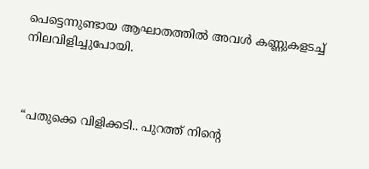പെട്ടെന്നുണ്ടായ ആഘാതത്തിൽ അവൾ കണ്ണുകളടച്ച് നിലവിളിച്ചുപോയി.



“പതുക്കെ വിളിക്കടി.. പുറത്ത് നിന്റെ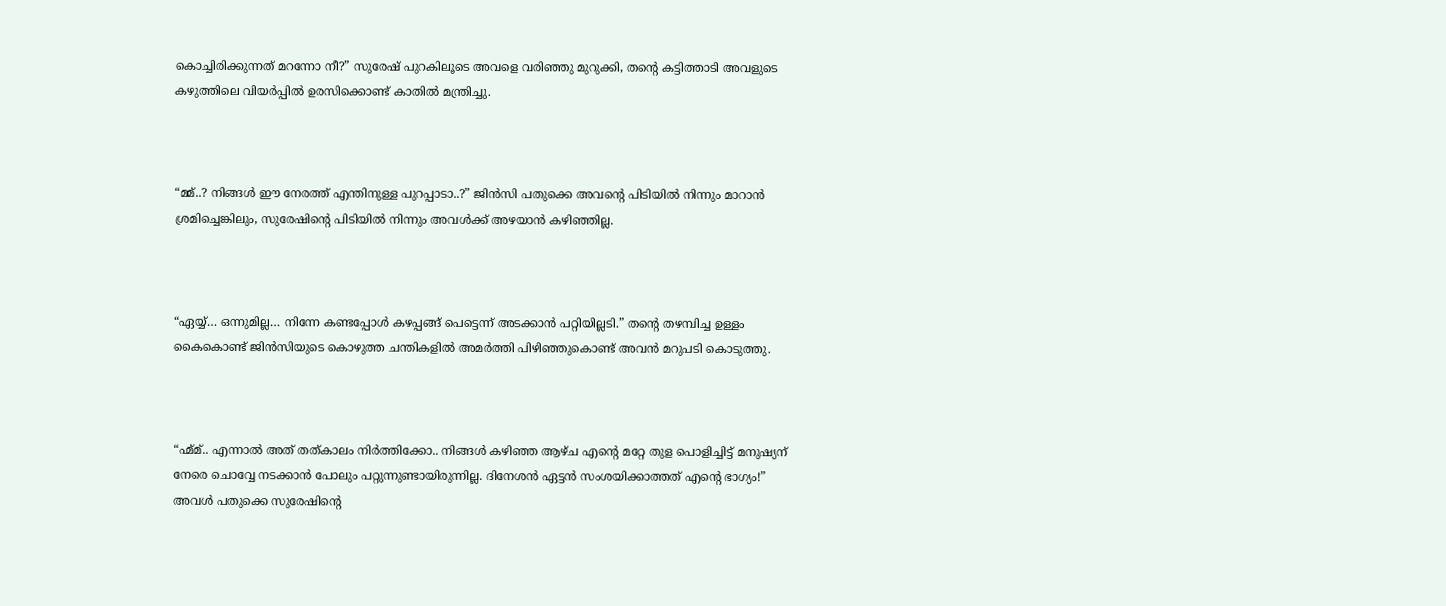കൊച്ചിരിക്കുന്നത് മറന്നോ നീ?” സുരേഷ് പുറകിലൂടെ അവളെ വരിഞ്ഞു മുറുക്കി, തന്റെ കട്ടിത്താടി അവളുടെ കഴുത്തിലെ വിയർപ്പിൽ ഉരസിക്കൊണ്ട് കാതിൽ മന്ത്രിച്ചു.



“മ്മ്..? നിങ്ങൾ ഈ നേരത്ത് എന്തിനുള്ള പുറപ്പാടാ..?” ജിൻസി പതുക്കെ അവന്റെ പിടിയിൽ നിന്നും മാറാൻ ശ്രമിച്ചെങ്കിലും, സുരേഷിന്റെ പിടിയിൽ നിന്നും അവൾക്ക് അഴയാൻ കഴിഞ്ഞില്ല.



“ഏയ്യ്… ഒന്നുമില്ല… നിന്നേ കണ്ടപ്പോൾ കഴപ്പങ്ങ് പെട്ടെന്ന് അടക്കാൻ പറ്റിയില്ലടി.” തന്റെ തഴമ്പിച്ച ഉള്ളം കൈകൊണ്ട് ജിൻസിയുടെ കൊഴുത്ത ചന്തികളിൽ അമർത്തി പിഴിഞ്ഞുകൊണ്ട് അവൻ മറുപടി കൊടുത്തു.



“ഹ്മ്മ്.. എന്നാൽ അത് തത്കാലം നിർത്തിക്കോ.. നിങ്ങൾ കഴിഞ്ഞ ആഴ്ച എന്റെ മറ്റേ തുള പൊളിച്ചിട്ട് മനുഷ്യന് നേരെ ചൊവ്വേ നടക്കാൻ പോലും പറ്റുന്നുണ്ടായിരുന്നില്ല. ദിനേശൻ ഏട്ടൻ സംശയിക്കാത്തത് എന്റെ ഭാഗ്യം!” അവൾ പതുക്കെ സുരേഷിന്റെ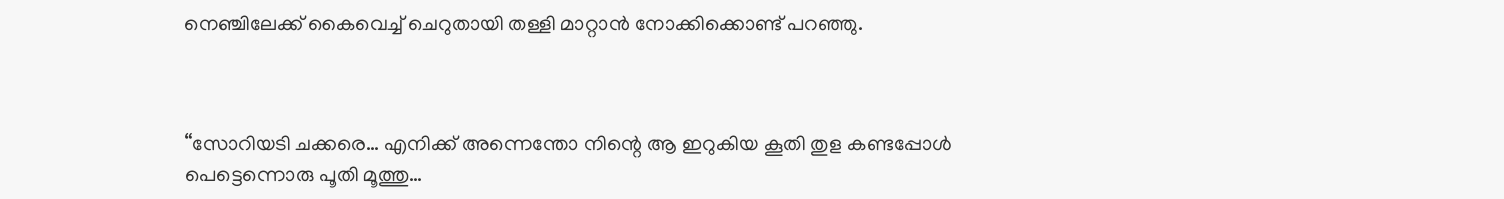നെഞ്ചിലേക്ക് കൈവെച്ച് ചെറുതായി തള്ളി മാറ്റാൻ നോക്കിക്കൊണ്ട് പറഞ്ഞു.



“സോറിയടി ചക്കരെ… എനിക്ക് അന്നെന്തോ നിന്റെ ആ ഇറുകിയ കൂതി തുള കണ്ടപ്പോൾ പെട്ടെന്നൊരു പൂതി മൂത്തു…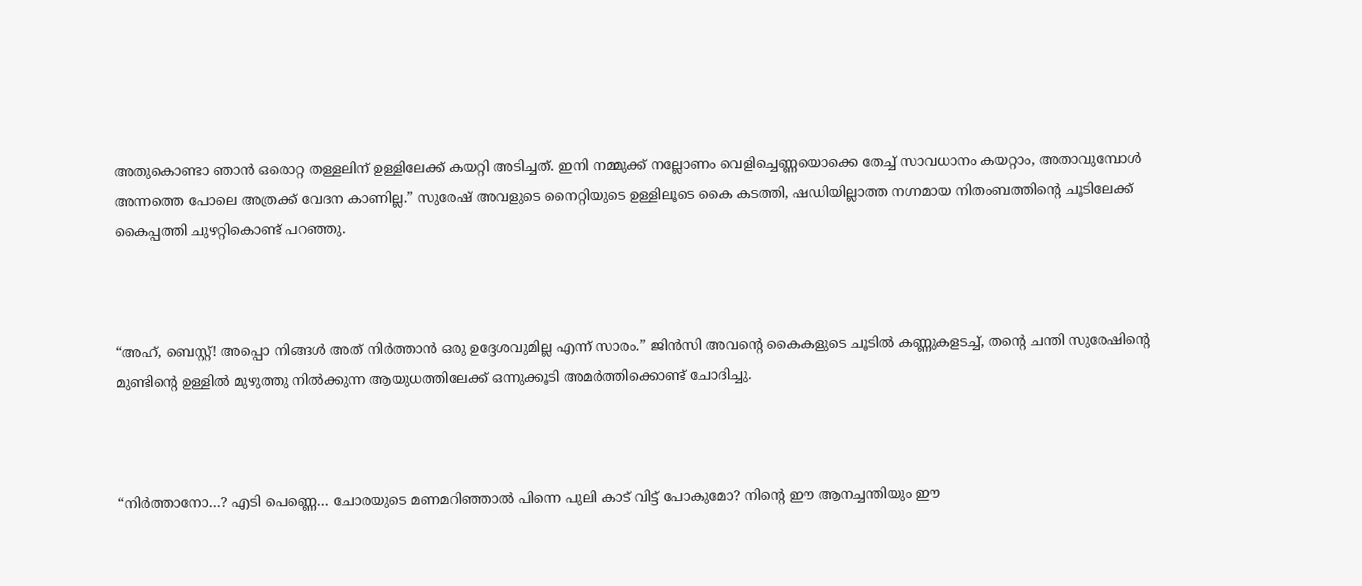അതുകൊണ്ടാ ഞാൻ ഒരൊറ്റ തള്ളലിന് ഉള്ളിലേക്ക് കയറ്റി അടിച്ചത്. ഇനി നമ്മുക്ക് നല്ലോണം വെളിച്ചെണ്ണയൊക്കെ തേച്ച് സാവധാനം കയറ്റാം, അതാവുമ്പോൾ അന്നത്തെ പോലെ അത്രക്ക് വേദന കാണില്ല.” സുരേഷ് അവളുടെ നൈറ്റിയുടെ ഉള്ളിലൂടെ കൈ കടത്തി, ഷഡിയില്ലാത്ത നഗ്നമായ നിതംബത്തിന്റെ ചൂടിലേക്ക് കൈപ്പത്തി ചുഴറ്റികൊണ്ട് പറഞ്ഞു.



“അഹ്, ബെസ്റ്റ്! അപ്പൊ നിങ്ങൾ അത് നിർത്താൻ ഒരു ഉദ്ദേശവുമില്ല എന്ന് സാരം.” ജിൻസി അവന്റെ കൈകളുടെ ചൂടിൽ കണ്ണുകളടച്ച്, തന്റെ ചന്തി സുരേഷിന്റെ മുണ്ടിന്റെ ഉള്ളിൽ മുഴുത്തു നിൽക്കുന്ന ആയുധത്തിലേക്ക് ഒന്നുക്കൂടി അമർത്തിക്കൊണ്ട് ചോദിച്ചു.



“നിർത്താനോ…? എടി പെണ്ണെ… ചോരയുടെ മണമറിഞ്ഞാൽ പിന്നെ പുലി കാട് വിട്ട് പോകുമോ? നിന്റെ ഈ ആനച്ചന്തിയും ഈ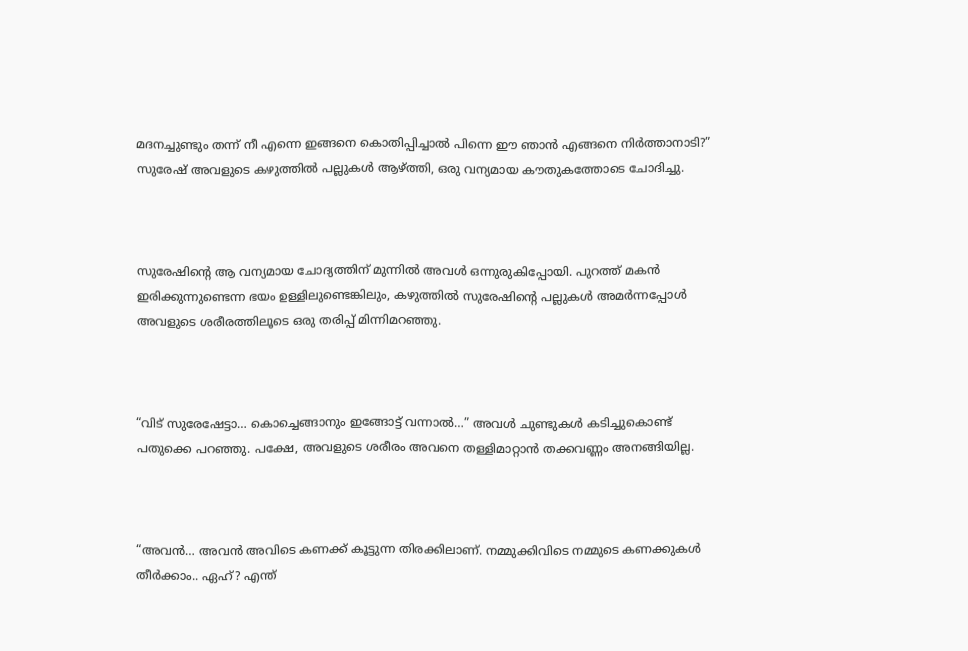മദനച്ചുണ്ടും തന്ന് നീ എന്നെ ഇങ്ങനെ കൊതിപ്പിച്ചാൽ പിന്നെ ഈ ഞാൻ എങ്ങനെ നിർത്താനാടി?” സുരേഷ് അവളുടെ കഴുത്തിൽ പല്ലുകൾ ആഴ്ത്തി, ഒരു വന്യമായ കൗതുകത്തോടെ ചോദിച്ചു.



സുരേഷിന്റെ ആ വന്യമായ ചോദ്യത്തിന് മുന്നിൽ അവൾ ഒന്നുരുകിപ്പോയി. പുറത്ത് മകൻ ഇരിക്കുന്നുണ്ടെന്ന ഭയം ഉള്ളിലുണ്ടെങ്കിലും, കഴുത്തിൽ സുരേഷിന്റെ പല്ലുകൾ അമർന്നപ്പോൾ അവളുടെ ശരീരത്തിലൂടെ ഒരു തരിപ്പ് മിന്നിമറഞ്ഞു.



“വിട് സുരേഷേട്ടാ… കൊച്ചെങ്ങാനും ഇങ്ങോട്ട് വന്നാൽ…” അവൾ ചുണ്ടുകൾ കടിച്ചുകൊണ്ട് പതുക്കെ പറഞ്ഞു. പക്ഷേ, അവളുടെ ശരീരം അവനെ തള്ളിമാറ്റാൻ തക്കവണ്ണം അനങ്ങിയില്ല.



“അവൻ… അവൻ അവിടെ കണക്ക് കൂട്ടുന്ന തിരക്കിലാണ്. നമ്മുക്കിവിടെ നമ്മുടെ കണക്കുകൾ തീർക്കാം.. ഏഹ്? എന്ത്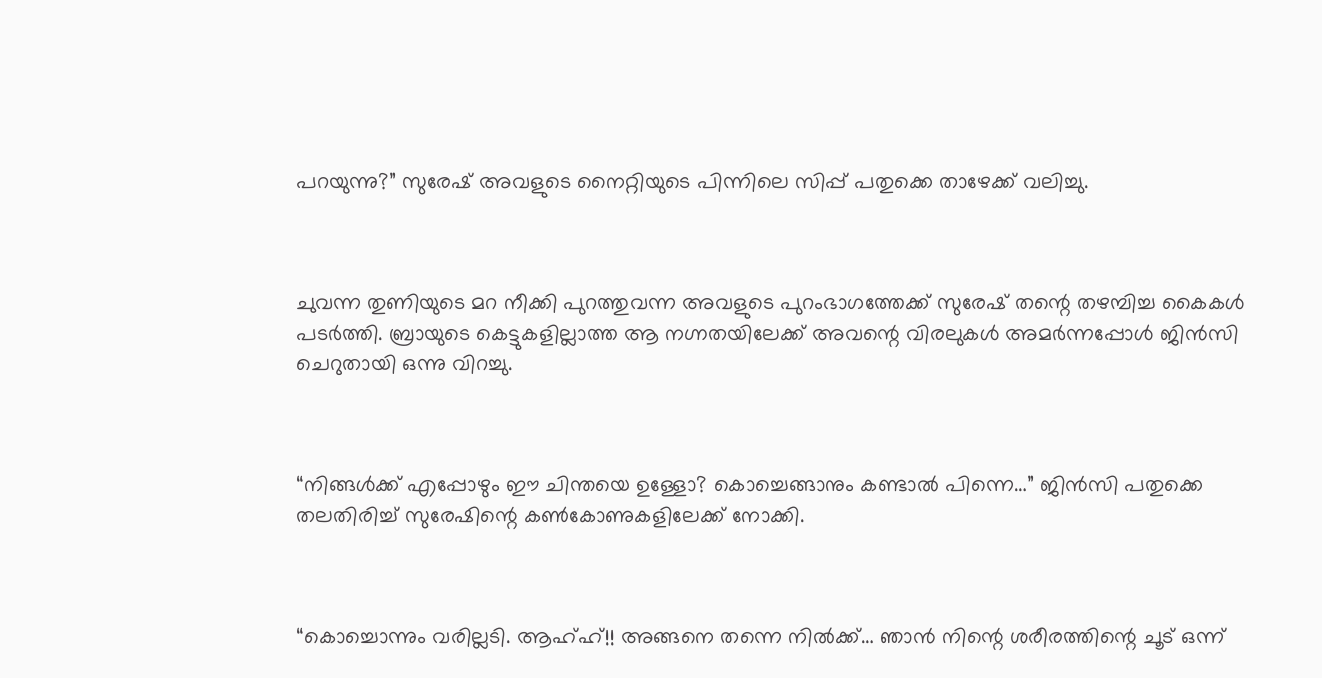പറയുന്നു?” സുരേഷ് അവളുടെ നൈറ്റിയുടെ പിന്നിലെ സിപ്പ് പതുക്കെ താഴേക്ക് വലിച്ചു.



ചുവന്ന തുണിയുടെ മറ നീക്കി പുറത്തുവന്ന അവളുടെ പുറംഭാഗത്തേക്ക് സുരേഷ് തന്റെ തഴമ്പിച്ച കൈകൾ പടർത്തി. ബ്രായുടെ കെട്ടുകളില്ലാത്ത ആ നഗ്നതയിലേക്ക് അവന്റെ വിരലുകൾ അമർന്നപ്പോൾ ജിൻസി ചെറുതായി ഒന്നു വിറച്ചു.



“നിങ്ങൾക്ക് എപ്പോഴും ഈ ചിന്തയെ ഉള്ളോ? കൊച്ചെങ്ങാനും കണ്ടാൽ പിന്നെ…” ജിൻസി പതുക്കെ തലതിരിച്ച് സുരേഷിന്റെ കൺകോണുകളിലേക്ക് നോക്കി.



“കൊച്ചൊന്നും വരില്ലടി. ആഹ്ഹ്!! അങ്ങനെ തന്നെ നിൽക്ക്… ഞാൻ നിന്റെ ശരീരത്തിന്റെ ചൂട് ഒന്ന്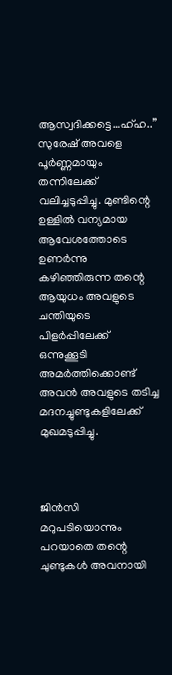ആസ്വദിക്കട്ടെ…ഹ്ഹ..” സുരേഷ് അവളെ പൂർണ്ണമായും തന്നിലേക്ക് വലിച്ചടുപ്പിച്ചു. മുണ്ടിന്റെ ഉള്ളിൽ വന്യമായ ആവേശത്തോടെ ഉണർന്നു കഴിഞ്ഞിരുന്ന തന്റെ ആയുധം അവളുടെ ചന്തിയുടെ പിളർപ്പിലേക്ക് ഒന്നുക്കൂടി അമർത്തിക്കൊണ്ട് അവൻ അവളുടെ തടിച്ച മദനച്ചുണ്ടുകളിലേക്ക് മുഖമടുപ്പിച്ചു.



ജിൻസി മറുപടിയൊന്നും പറയാതെ തന്റെ ചുണ്ടുകൾ അവനായി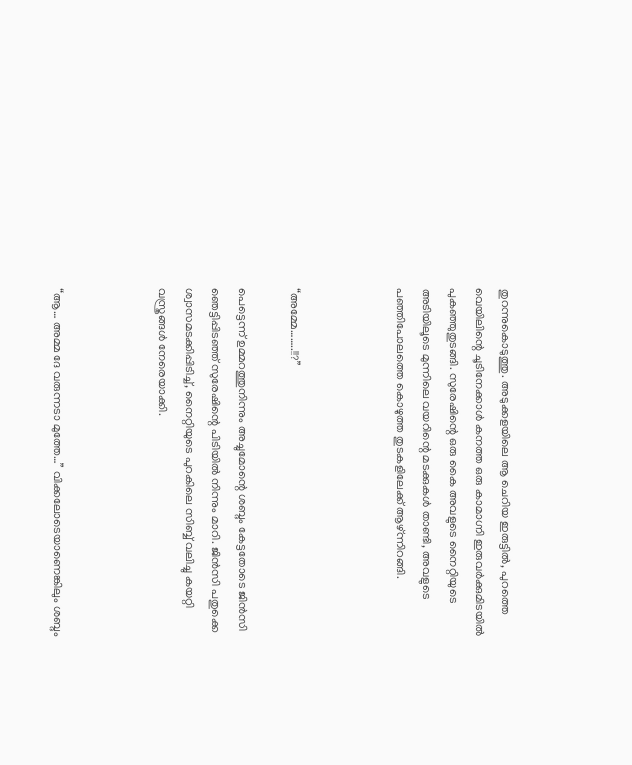തുറന്നുകൊടുത്തു. അടുക്കളയിലെ ആ ചെറിയ ഇരുട്ടിൽ, പുറത്തെ വെയിലിന്റെ ചൂടിനേക്കാൾ കനത്ത ഒരു കാമാഗ്നി ഇരുവർക്കുമിടയിൽ പുകഞ്ഞുതുടങ്ങി. സുരേഷിന്റെ ഒരു കൈ അവളുടെ നൈറ്റിയുടെ അടിയിലൂടെ മുന്നിലെ വയറിന്റെ മടക്കുകൾ താണ്ടി, അവളുടെ പഞ്ഞിപോലത്തെ കൊഴുത്ത തുടകളിലേക്ക് ആഴ്ന്നിറങ്ങി.



“അമ്മേ……..!!?”

പെട്ടെന്ന് ഉമ്മറത്തുനിന്നും അച്ചുമോന്റെ ശബ്ദം കേട്ടതോടെ ജിൻസി ഞെട്ടിപ്പിടഞ്ഞ് സുരേഷിന്റെ പിടിയിൽ നിന്നും മാറി. ജിൻസി പതുക്കെ ശ്വാസമടക്കിപ്പിടിച്ച്, നൈറ്റിയുടെ പുറകിലെ സിബ്ബ് വലിച്ചു കയറ്റി വസ്ത്രങ്ങൾ നേരെയാക്കി.



“ആ… അമ്മ ദേ വരുന്നടാ മുത്തേ…” വിക്കലോടെയാണെങ്കിലും ശബ്ദം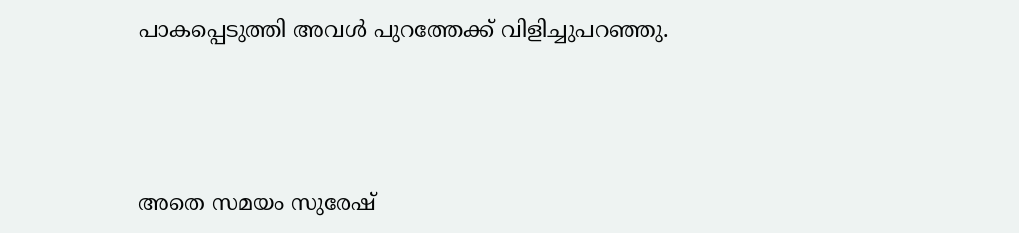പാകപ്പെടുത്തി അവൾ പുറത്തേക്ക് വിളിച്ചുപറഞ്ഞു.



അതെ സമയം സുരേഷ്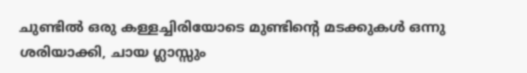ചുണ്ടിൽ ഒരു കള്ളച്ചിരിയോടെ മുണ്ടിന്റെ മടക്കുകൾ ഒന്നു ശരിയാക്കി, ചായ ഗ്ലാസ്സും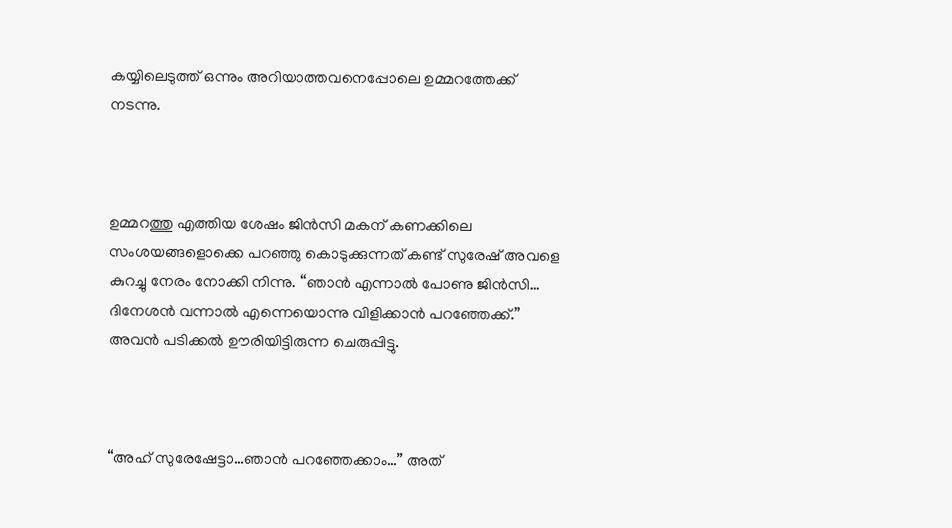കയ്യിലെടുത്ത് ഒന്നും അറിയാത്തവനെപ്പോലെ ഉമ്മറത്തേക്ക് നടന്നു.



ഉമ്മറത്തു എത്തിയ ശേഷം ജിൻസി മകന് കണക്കിലെ സംശയങ്ങളൊക്കെ പറഞ്ഞു കൊടുക്കുന്നത് കണ്ട് സുരേഷ് അവളെ കുറച്ചു നേരം നോക്കി നിന്നു. “ഞാൻ എന്നാൽ പോണു ജിൻസി… ദിനേശൻ വന്നാൽ എന്നെയൊന്നു വിളിക്കാൻ പറഞ്ഞേക്ക്.” അവൻ പടിക്കൽ ഊരിയിട്ടിരുന്ന ചെരുപ്പിട്ടു.



“അഹ് സുരേഷേട്ടാ…ഞാൻ പറഞ്ഞേക്കാം…” അത്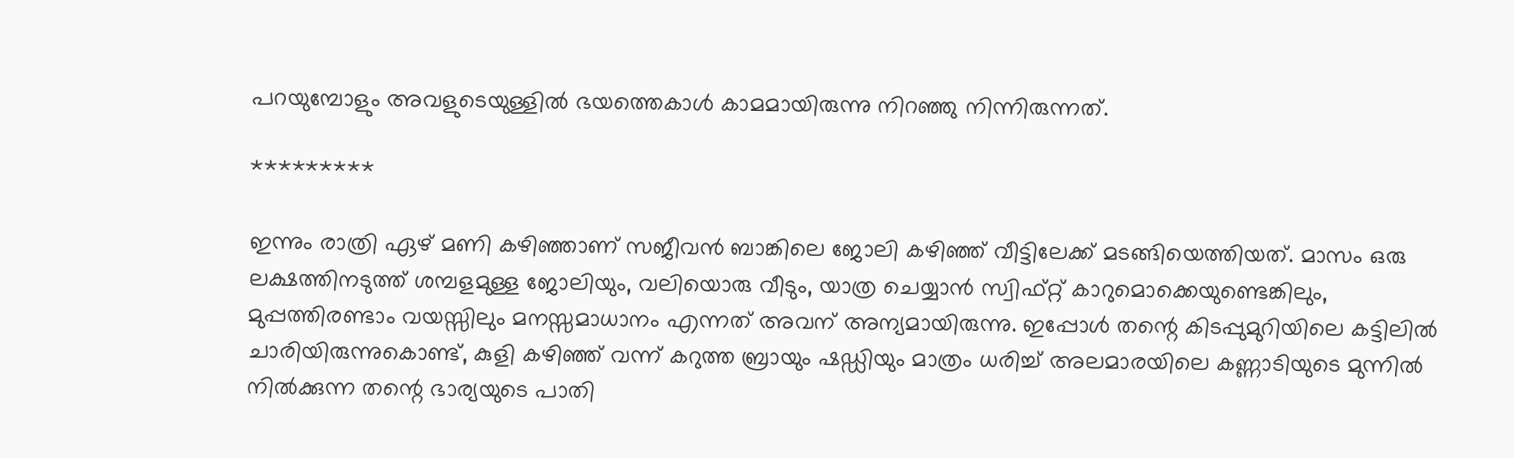പറയുമ്പോളും അവളുടെയുള്ളിൽ ഭയത്തെകാൾ കാമമായിരുന്നു നിറഞ്ഞു നിന്നിരുന്നത്.

*********

ഇന്നും രാത്രി ഏഴ് മണി കഴിഞ്ഞാണ് സജീവൻ ബാങ്കിലെ ജോലി കഴിഞ്ഞ് വീട്ടിലേക്ക് മടങ്ങിയെത്തിയത്. മാസം ഒരു ലക്ഷത്തിനടുത്ത് ശമ്പളമുള്ള ജോലിയും, വലിയൊരു വീടും, യാത്ര ചെയ്യാൻ സ്വിഫ്റ്റ് കാറുമൊക്കെയുണ്ടെങ്കിലും, മുപ്പത്തിരണ്ടാം വയസ്സിലും മനസ്സമാധാനം എന്നത് അവന് അന്യമായിരുന്നു. ഇപ്പോൾ തന്റെ കിടപ്പുമുറിയിലെ കട്ടിലിൽ ചാരിയിരുന്നുകൊണ്ട്, കുളി കഴിഞ്ഞ് വന്ന് കറുത്ത ബ്രായും ഷഡ്ഡിയും മാത്രം ധരിച്ച് അലമാരയിലെ കണ്ണാടിയുടെ മുന്നിൽ നിൽക്കുന്ന തന്റെ ഭാര്യയുടെ പാതി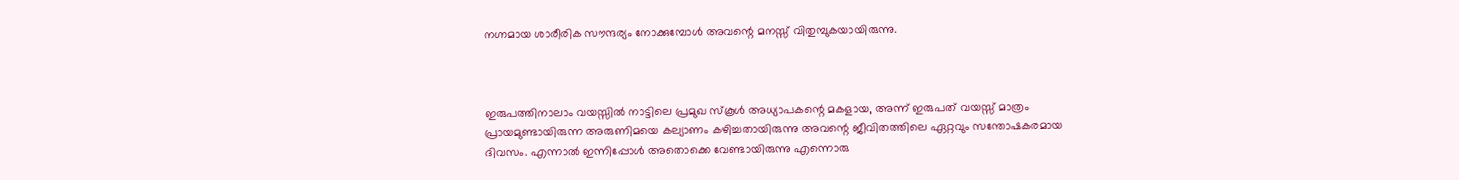നഗ്നമായ ശാരീരിക സൗന്ദര്യം നോക്കുമ്പോൾ അവന്റെ മനസ്സ് വിതുമ്പുകയായിരുന്നു.



ഇരുപത്തിനാലാം വയസ്സിൽ നാട്ടിലെ പ്രമുഖ സ്കൂൾ അധ്യാപകന്റെ മകളായ, അന്ന് ഇരുപത് വയസ്സ് മാത്രം പ്രായമുണ്ടായിരുന്ന അരുണിമയെ കല്യാണം കഴിച്ചതായിരുന്നു അവന്റെ ജീവിതത്തിലെ ഏറ്റവും സന്തോഷകരമായ ദിവസം. എന്നാൽ ഇന്നിപ്പോൾ അതൊക്കെ വേണ്ടായിരുന്നു എന്നൊരു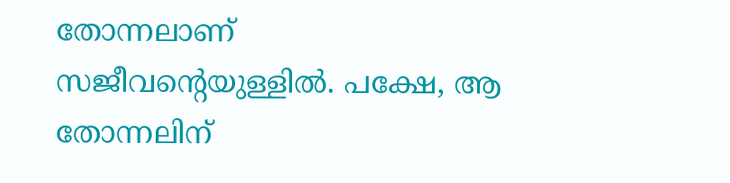തോന്നലാണ് സജീവന്റെയുള്ളിൽ. പക്ഷേ, ആ തോന്നലിന്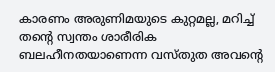കാരണം അരുണിമയുടെ കുറ്റമല്ല, മറിച്ച് തന്റെ സ്വന്തം ശാരീരിക ബലഹീനതയാണെന്ന വസ്‌തുത അവന്റെ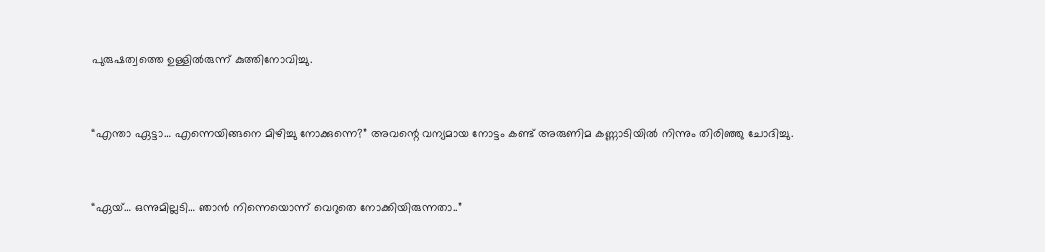പുരുഷത്വത്തെ ഉള്ളിൽരുന്ന് കുത്തിനോവിച്ചു.



“എന്താ ഏട്ടാ… എന്നെയിങ്ങനെ മിഴിച്ചു നോക്കുന്നെ?” അവന്റെ വന്യമായ നോട്ടം കണ്ട് അരുണിമ കണ്ണാടിയിൽ നിന്നും തിരിഞ്ഞു ചോദിച്ചു.



“ഏയ്… ഒന്നുമില്ലടി… ഞാൻ നിന്നെയൊന്ന് വെറുതെ നോക്കിയിരുന്നതാ..”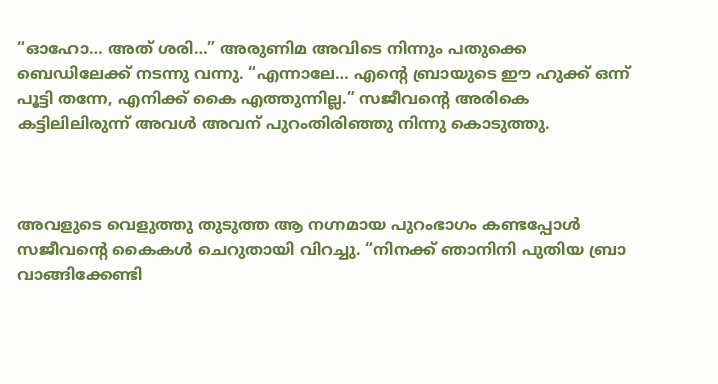“ഓഹോ… അത് ശരി…” അരുണിമ അവിടെ നിന്നും പതുക്കെ ബെഡിലേക്ക് നടന്നു വന്നു. “എന്നാലേ… എന്റെ ബ്രായുടെ ഈ ഹുക്ക് ഒന്ന് പൂട്ടി തന്നേ, എനിക്ക് കൈ എത്തുന്നില്ല.” സജീവന്റെ അരികെ കട്ടിലിലിരുന്ന് അവൾ അവന് പുറംതിരിഞ്ഞു നിന്നു കൊടുത്തു.



അവളുടെ വെളുത്തു തുടുത്ത ആ നഗ്നമായ പുറംഭാഗം കണ്ടപ്പോൾ സജീവന്റെ കൈകൾ ചെറുതായി വിറച്ചു. “നിനക്ക് ഞാനിനി പുതിയ ബ്രാ വാങ്ങിക്കേണ്ടി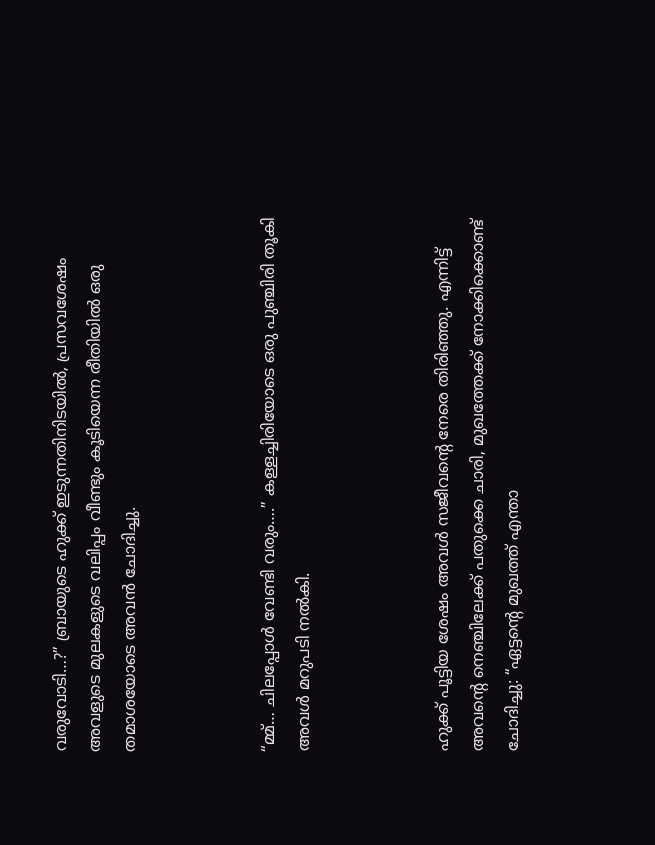വരുവോടി…?” ബ്രായുടെ ഹുക്ക് ഇടുന്നതിനിടയിൽ, പ്രസവശേഷം അവളുടെ മുലകളുടെ വലിപ്പം വീണ്ടും കൂടിയെന്ന രീതിയിൽ ഒരു തമാശയോടെ അവൻ ചോദിച്ചു.



“മ്മ്… ചിലപ്പോൾ വേണ്ടി വരും….” കള്ളച്ചിരിയോടെ ഒരു പുഞ്ചിരി തൂകി അവൾ മറുപടി നൽകി.



ഹുക്ക് പൂട്ടിയ ശേഷം അവൾ സജീവന്റെ നേരെ തിരിഞ്ഞു. എന്നിട്ട് അവന്റെ നെഞ്ചിലേക്ക് പതുക്കെ ചാരി, മുഖത്തേക്ക് നോക്കിക്കൊണ്ട് ചോദിച്ചു: “ഏട്ടന്റെ മുഖത്ത് എന്താ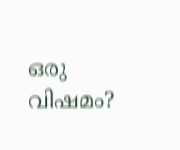ഒരു വിഷമം?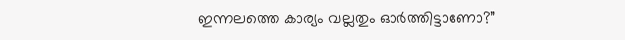ഇന്നലത്തെ കാര്യം വല്ലതും ഓർത്തിട്ടാണോ?”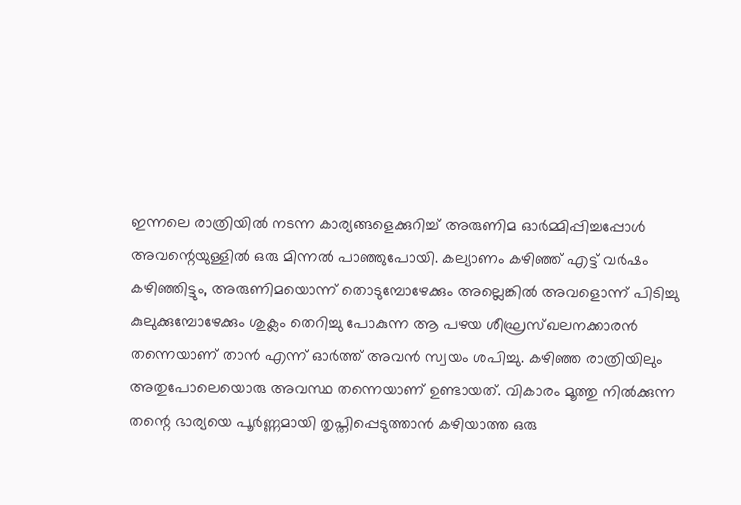ഇന്നലെ രാത്രിയിൽ നടന്ന കാര്യങ്ങളെക്കുറിച്ച് അരുണിമ ഓർമ്മിപ്പിച്ചപ്പോൾ അവന്റെയുള്ളിൽ ഒരു മിന്നൽ പാഞ്ഞുപോയി. കല്യാണം കഴിഞ്ഞ് എട്ട് വർഷം കഴിഞ്ഞിട്ടും, അരുണിമയൊന്ന് തൊടുമ്പോഴേക്കും അല്ലെങ്കിൽ അവളൊന്ന് പിടിച്ചു കുലുക്കുമ്പോഴേക്കും ശുക്ലം തെറിച്ചു പോകുന്ന ആ പഴയ ശീഘ്രസ്ഖലനക്കാരൻ തന്നെയാണ് താൻ എന്ന് ഓർത്ത് അവൻ സ്വയം ശപിച്ചു. കഴിഞ്ഞ രാത്രിയിലും അതുപോലെയൊരു അവസ്ഥ തന്നെയാണ് ഉണ്ടായത്. വികാരം മൂത്തു നിൽക്കുന്ന തന്റെ ഭാര്യയെ പൂർണ്ണമായി തൃപ്തിപ്പെടുത്താൻ കഴിയാത്ത ഒരു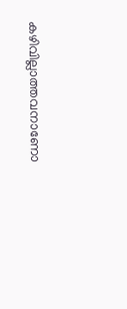കഴിവില്ലാത്തവനാണോ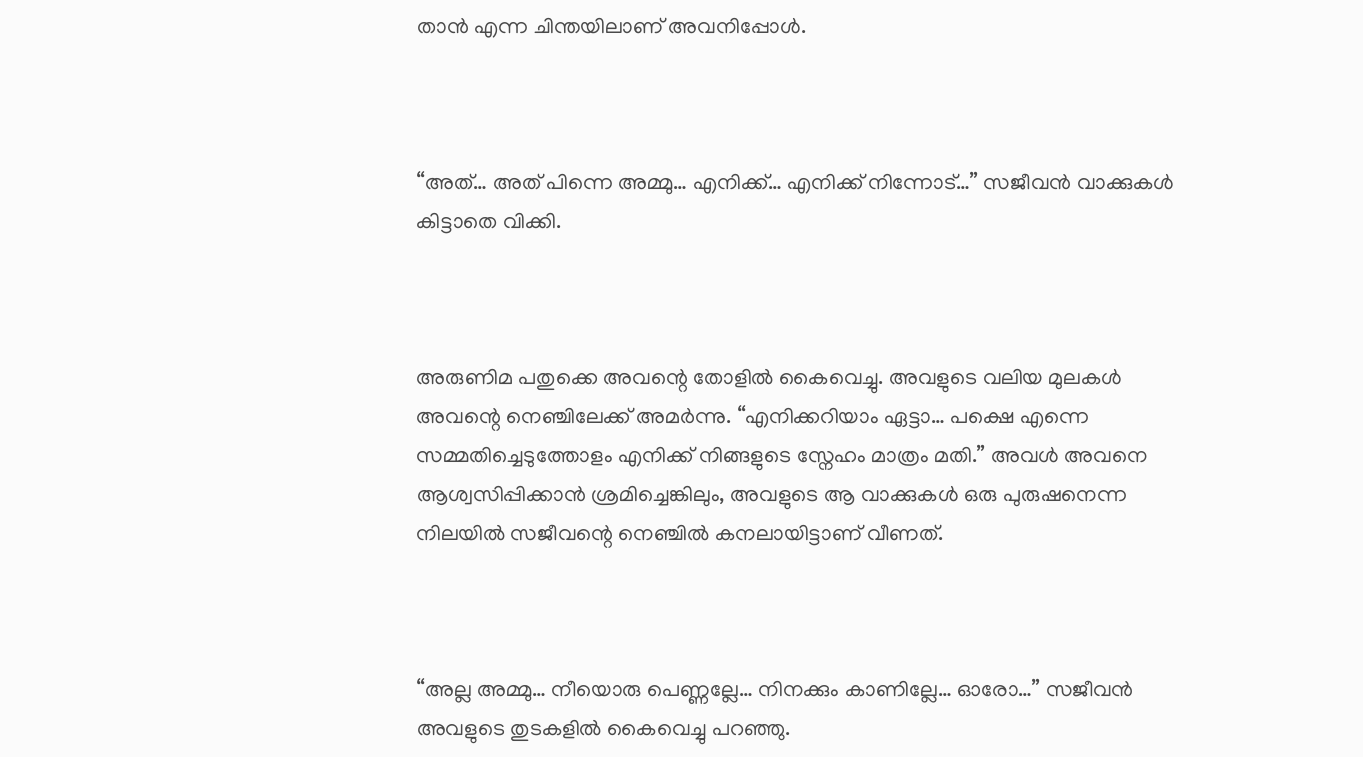താൻ എന്ന ചിന്തയിലാണ് അവനിപ്പോൾ.



“അത്… അത് പിന്നെ അമ്മു… എനിക്ക്… എനിക്ക് നിന്നോട്…” സജീവൻ വാക്കുകൾ കിട്ടാതെ വിക്കി.



അരുണിമ പതുക്കെ അവന്റെ തോളിൽ കൈവെച്ചു. അവളുടെ വലിയ മുലകൾ അവന്റെ നെഞ്ചിലേക്ക് അമർന്നു. “എനിക്കറിയാം ഏട്ടാ… പക്ഷെ എന്നെ സമ്മതിച്ചെടുത്തോളം എനിക്ക് നിങ്ങളുടെ സ്നേഹം മാത്രം മതി.” അവൾ അവനെ ആശ്വസിപ്പിക്കാൻ ശ്രമിച്ചെങ്കിലും, അവളുടെ ആ വാക്കുകൾ ഒരു പുരുഷനെന്ന നിലയിൽ സജീവന്റെ നെഞ്ചിൽ കനലായിട്ടാണ് വീണത്.



“അല്ല അമ്മു… നീയൊരു പെണ്ണല്ലേ… നിനക്കും കാണില്ലേ… ഓരോ…” സജീവൻ അവളുടെ തുടകളിൽ കൈവെച്ചു പറഞ്ഞു.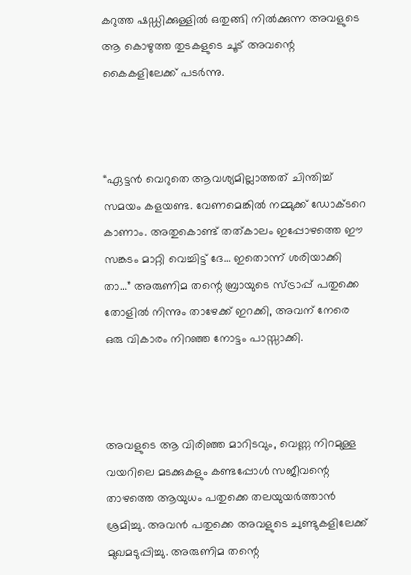കറുത്ത ഷഡ്ഡിക്കുള്ളിൽ ഒതുങ്ങി നിൽക്കുന്ന അവളുടെ ആ കൊഴുത്ത തുടകളുടെ ചൂട് അവന്റെ കൈകളിലേക്ക് പടർന്നു.



“ഏട്ടൻ വെറുതെ ആവശ്യമില്ലാത്തത് ചിന്തിച്ച് സമയം കളയണ്ട. വേണമെങ്കിൽ നമ്മുക്ക് ഡോക്ടറെ കാണാം. അതുകൊണ്ട് തത്കാലം ഇപ്പോഴത്തെ ഈ സങ്കടം മാറ്റി വെച്ചിട്ട് ദേ… ഇതൊന്ന് ശരിയാക്കി താ…” അരുണിമ തന്റെ ബ്രായുടെ സ്ട്രാപ്പ് പതുക്കെ തോളിൽ നിന്നും താഴേക്ക് ഇറക്കി, അവന് നേരെ ഒരു വികാരം നിറഞ്ഞ നോട്ടം പാസ്സാക്കി.



അവളുടെ ആ വിരിഞ്ഞ മാറിടവും, വെണ്ണ നിറമുള്ള വയറിലെ മടക്കുകളും കണ്ടപ്പോൾ സജീവന്റെ താഴത്തെ ആയുധം പതുക്കെ തലയുയർത്താൻ ശ്രമിച്ചു. അവൻ പതുക്കെ അവളുടെ ചുണ്ടുകളിലേക്ക് മുഖമടുപ്പിച്ചു. അരുണിമ തന്റെ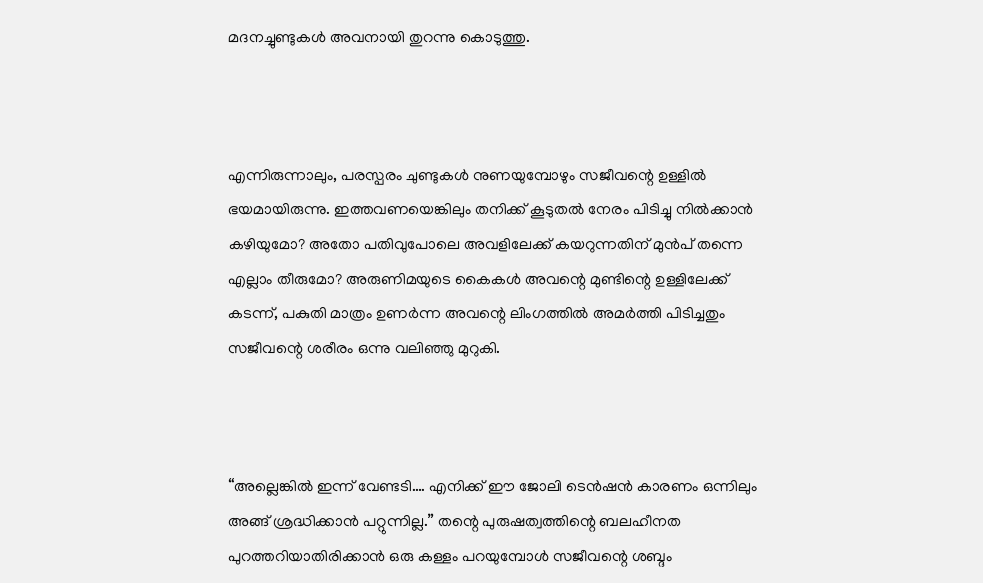മദനച്ചുണ്ടുകൾ അവനായി തുറന്നു കൊടുത്തു.



എന്നിരുന്നാലും, പരസ്പരം ചുണ്ടുകൾ നുണയുമ്പോഴും സജീവന്റെ ഉള്ളിൽ ഭയമായിരുന്നു. ഇത്തവണയെങ്കിലും തനിക്ക് കൂടുതൽ നേരം പിടിച്ചു നിൽക്കാൻ കഴിയുമോ? അതോ പതിവുപോലെ അവളിലേക്ക് കയറുന്നതിന് മുൻപ് തന്നെ എല്ലാം തീരുമോ? അരുണിമയുടെ കൈകൾ അവന്റെ മുണ്ടിന്റെ ഉള്ളിലേക്ക് കടന്ന്, പകുതി മാത്രം ഉണർന്ന അവന്റെ ലിംഗത്തിൽ അമർത്തി പിടിച്ചതും സജീവന്റെ ശരീരം ഒന്നു വലിഞ്ഞു മുറുകി.



“അല്ലെങ്കിൽ ഇന്ന് വേണ്ടടി…. എനിക്ക് ഈ ജോലി ടെൻഷൻ കാരണം ഒന്നിലും അങ്ങ് ശ്രദ്ധിക്കാൻ പറ്റുന്നില്ല.” തന്റെ പുരുഷത്വത്തിന്റെ ബലഹീനത പുറത്തറിയാതിരിക്കാൻ ഒരു കള്ളം പറയുമ്പോൾ സജീവന്റെ ശബ്ദം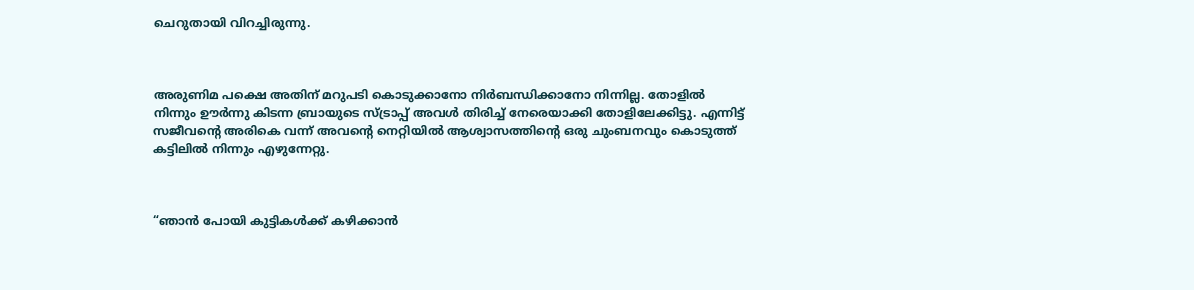ചെറുതായി വിറച്ചിരുന്നു.



അരുണിമ പക്ഷെ അതിന് മറുപടി കൊടുക്കാനോ നിർബന്ധിക്കാനോ നിന്നില്ല. തോളിൽ നിന്നും ഊർന്നു കിടന്ന ബ്രായുടെ സ്ട്രാപ്പ് അവൾ തിരിച്ച് നേരെയാക്കി തോളിലേക്കിട്ടു. എന്നിട്ട് സജീവന്റെ അരികെ വന്ന് അവന്റെ നെറ്റിയിൽ ആശ്വാസത്തിന്റെ ഒരു ചുംബനവും കൊടുത്ത് കട്ടിലിൽ നിന്നും എഴുന്നേറ്റു.



“ഞാൻ പോയി കുട്ടികൾക്ക് കഴിക്കാൻ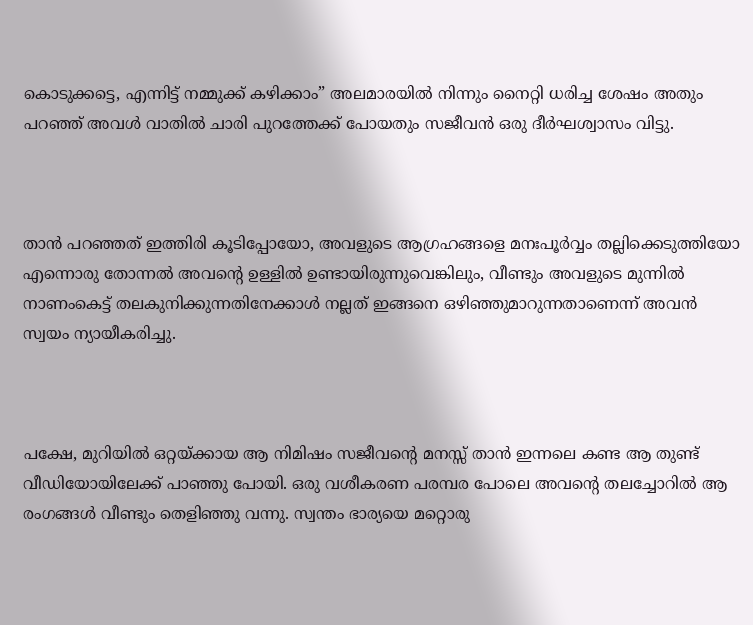കൊടുക്കട്ടെ, എന്നിട്ട് നമ്മുക്ക് കഴിക്കാം” അലമാരയിൽ നിന്നും നൈറ്റി ധരിച്ച ശേഷം അതും പറഞ്ഞ് അവൾ വാതിൽ ചാരി പുറത്തേക്ക് പോയതും സജീവൻ ഒരു ദീർഘശ്വാസം വിട്ടു.



താൻ പറഞ്ഞത് ഇത്തിരി കൂടിപ്പോയോ, അവളുടെ ആഗ്രഹങ്ങളെ മനഃപൂർവ്വം തല്ലിക്കെടുത്തിയോ എന്നൊരു തോന്നൽ അവന്റെ ഉള്ളിൽ ഉണ്ടായിരുന്നുവെങ്കിലും, വീണ്ടും അവളുടെ മുന്നിൽ നാണംകെട്ട് തലകുനിക്കുന്നതിനേക്കാൾ നല്ലത് ഇങ്ങനെ ഒഴിഞ്ഞുമാറുന്നതാണെന്ന് അവൻ സ്വയം ന്യായീകരിച്ചു.



പക്ഷേ, മുറിയിൽ ഒറ്റയ്ക്കായ ആ നിമിഷം സജീവന്റെ മനസ്സ് താൻ ഇന്നലെ കണ്ട ആ തുണ്ട് വീഡിയോയിലേക്ക് പാഞ്ഞു പോയി. ഒരു വശീകരണ പരമ്പര പോലെ അവന്റെ തലച്ചോറിൽ ആ രംഗങ്ങൾ വീണ്ടും തെളിഞ്ഞു വന്നു. സ്വന്തം ഭാര്യയെ മറ്റൊരു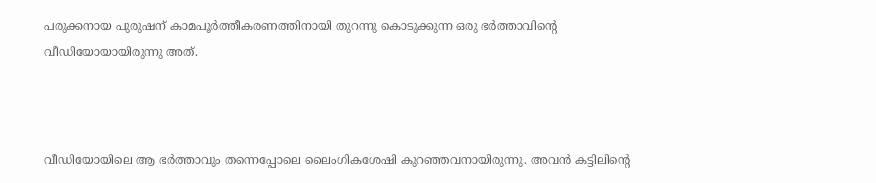പരുക്കനായ പുരുഷന് കാമപൂർത്തീകരണത്തിനായി തുറന്നു കൊടുക്കുന്ന ഒരു ഭർത്താവിന്റെ വീഡിയോയായിരുന്നു അത്.



വീഡിയോയിലെ ആ ഭർത്താവും തന്നെപ്പോലെ ലൈംഗികശേഷി കുറഞ്ഞവനായിരുന്നു. അവൻ കട്ടിലിന്റെ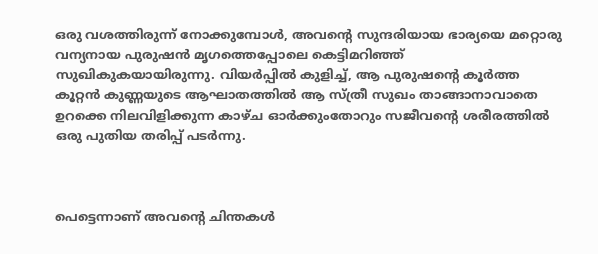ഒരു വശത്തിരുന്ന് നോക്കുമ്പോൾ, അവന്റെ സുന്ദരിയായ ഭാര്യയെ മറ്റൊരു വന്യനായ പുരുഷൻ മൃഗത്തെപ്പോലെ കെട്ടിമറിഞ്ഞ് സുഖികുകയായിരുന്നു. വിയർപ്പിൽ കുളിച്ച്, ആ പുരുഷന്റെ കൂർത്ത കൂറ്റൻ കുണ്ണയുടെ ആഘാതത്തിൽ ആ സ്ത്രീ സുഖം താങ്ങാനാവാതെ ഉറക്കെ നിലവിളിക്കുന്ന കാഴ്ച ഓർക്കുംതോറും സജീവന്റെ ശരീരത്തിൽ ഒരു പുതിയ തരിപ്പ് പടർന്നു.



പെട്ടെന്നാണ് അവന്റെ ചിന്തകൾ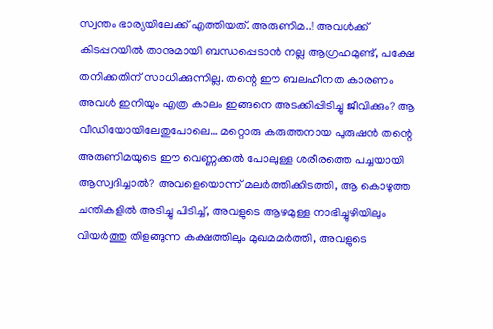സ്വന്തം ഭാര്യയിലേക്ക് എത്തിയത്. അരുണിമ..! അവൾക്ക് കിടപ്പറയിൽ താനുമായി ബന്ധപ്പെടാൻ നല്ല ആഗ്രഹമുണ്ട്, പക്ഷേ തനിക്കതിന് സാധിക്കുന്നില്ല. തന്റെ ഈ ബലഹീനത കാരണം അവൾ ഇനിയും എത്ര കാലം ഇങ്ങനെ അടക്കിപ്പിടിച്ചു ജീവിക്കും? ആ വീഡിയോയിലേതുപോലെ… മറ്റൊരു കരുത്തനായ പുരുഷൻ തന്റെ അരുണിമയുടെ ഈ വെണ്ണക്കൽ പോലുള്ള ശരീരത്തെ പച്ചയായി ആസ്വദിച്ചാൽ? അവളെയൊന്ന് മലർത്തിക്കിടത്തി, ആ കൊഴുത്ത ചന്തികളിൽ അടിച്ചു പിടിച്ച്, അവളുടെ ആഴമുള്ള നാഭിച്ചുഴിയിലും വിയർത്തു തിളങ്ങുന്ന കക്ഷത്തിലും മുഖമമർത്തി, അവളുടെ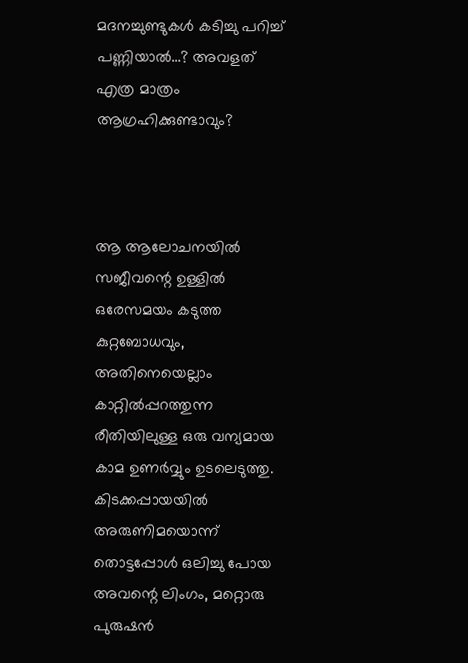മദനച്ചുണ്ടുകൾ കടിച്ചു പറിച്ച് പണ്ണിയാൽ…? അവളത് എത്ര മാത്രം ആഗ്രഹിക്കുണ്ടാവും?



ആ ആലോചനയിൽ സജീവന്റെ ഉള്ളിൽ ഒരേസമയം കടുത്ത കുറ്റബോധവും, അതിനെയെല്ലാം കാറ്റിൽപ്പറത്തുന്ന രീതിയിലുള്ള ഒരു വന്യമായ കാമ ഉണർവ്വും ഉടലെടുത്തു. കിടക്കപ്പായയിൽ അരുണിമയൊന്ന് തൊട്ടപ്പോൾ ഒലിച്ചു പോയ അവന്റെ ലിംഗം, മറ്റൊരു പുരുഷൻ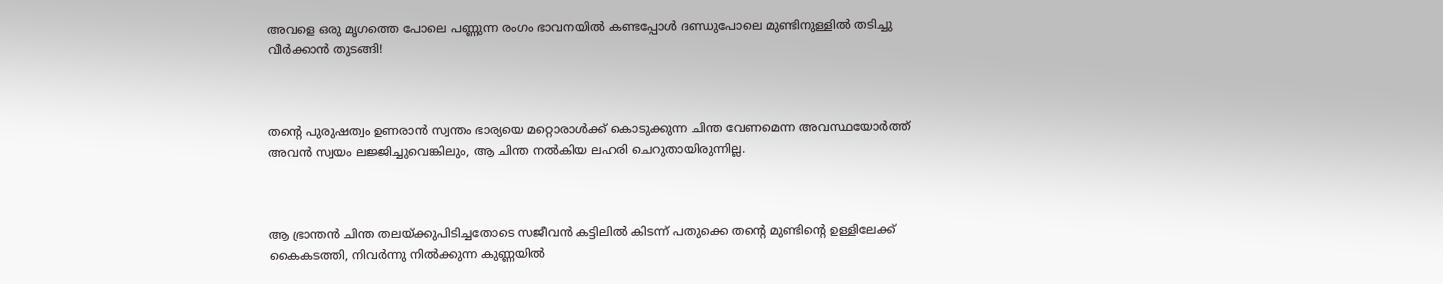അവളെ ഒരു മൃഗത്തെ പോലെ പണ്ണുന്ന രംഗം ഭാവനയിൽ കണ്ടപ്പോൾ ദണ്ഡുപോലെ മുണ്ടിനുള്ളിൽ തടിച്ചു വീർക്കാൻ തുടങ്ങി!



തന്റെ പുരുഷത്വം ഉണരാൻ സ്വന്തം ഭാര്യയെ മറ്റൊരാൾക്ക് കൊടുക്കുന്ന ചിന്ത വേണമെന്ന അവസ്ഥയോർത്ത് അവൻ സ്വയം ലജ്ജിച്ചുവെങ്കിലും, ആ ചിന്ത നൽകിയ ലഹരി ചെറുതായിരുന്നില്ല.



ആ ഭ്രാന്തൻ ചിന്ത തലയ്ക്കുപിടിച്ചതോടെ സജീവൻ കട്ടിലിൽ കിടന്ന് പതുക്കെ തന്റെ മുണ്ടിന്റെ ഉള്ളിലേക്ക് കൈകടത്തി, നിവർന്നു നിൽക്കുന്ന കുണ്ണയിൽ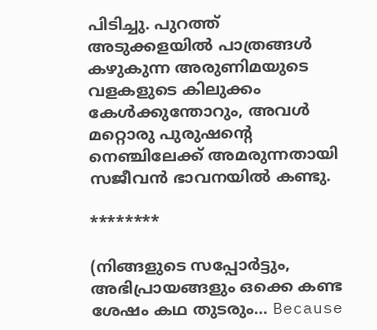പിടിച്ചു. പുറത്ത് അടുക്കളയിൽ പാത്രങ്ങൾ കഴുകുന്ന അരുണിമയുടെ വളകളുടെ കിലുക്കം കേൾക്കുന്തോറും, അവൾ മറ്റൊരു പുരുഷന്റെ നെഞ്ചിലേക്ക് അമരുന്നതായി സജീവൻ ഭാവനയിൽ കണ്ടു.

********

(നിങ്ങളുടെ സപ്പോർട്ടും, അഭിപ്രായങ്ങളും ഒക്കെ കണ്ട ശേഷം കഥ തുടരും… Because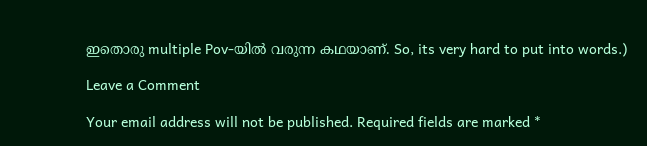ഇതൊരു multiple Pov-യിൽ വരുന്ന കഥയാണ്. So, its very hard to put into words.)

Leave a Comment

Your email address will not be published. Required fields are marked *